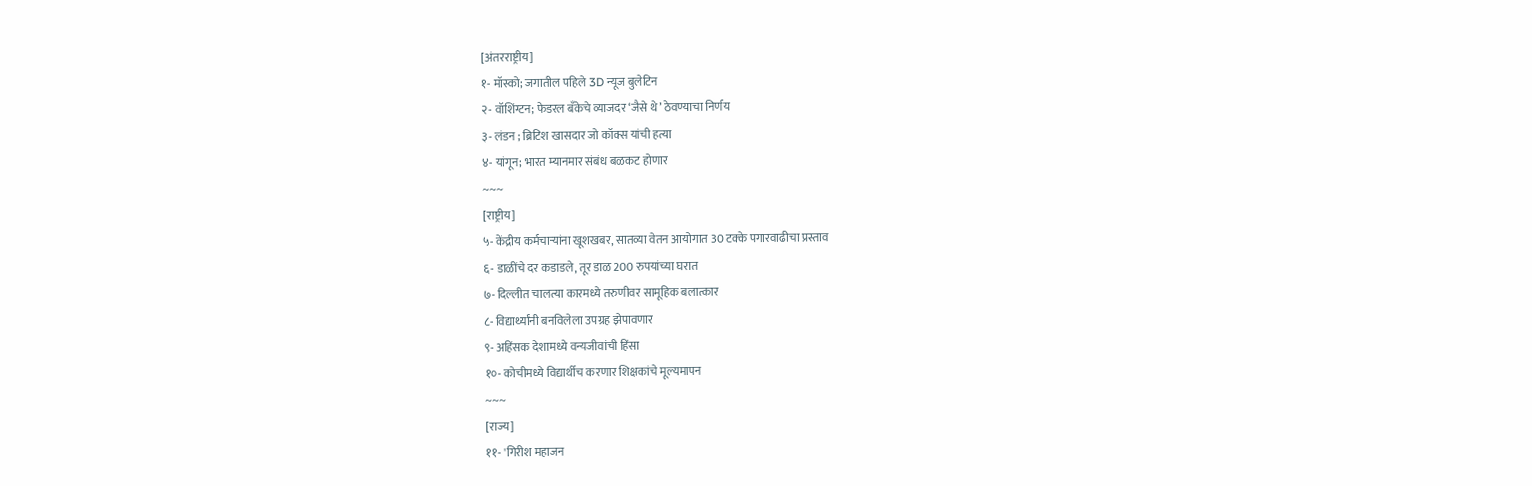[अंतरराष्ट्रीय]
१- मॉस्को; जगातील पहिले 3D न्यूज बुलेटिन
२- वॉशिंग्टन; फेडरल बँकेचे व्याजदर ‘जैसे थे’ ठेवण्याचा निर्णय
३- लंडन ; ब्रिटिश खासदार जो कॉक्स यांची हत्या
४- यांगून; भारत म्यानमार संबंध बळकट होणार
~~~
[राष्ट्रीय]
५- केंद्रीय कर्मचाऱ्यांना खूशखबर, सातव्या वेतन आयोगात 30 टक्के पगारवाढीचा प्रस्ताव
६- डाळींचे दर कडाडले, तूर डाळ 200 रुपयांच्या घरात
७- दिल्लीत चालत्या कारमध्ये तरुणीवर सामूहिक बलात्कार
८- विद्यार्थ्यांनी बनविलेला उपग्रह झेपावणार
९- अहिंसक देशामध्ये वन्यजीवांची हिंसा
१०- कोचीमध्ये विद्यार्थीच करणार शिक्षकांचे मूल्यमापन
~~~
[राज्य]
११- 'गिरीश महाजन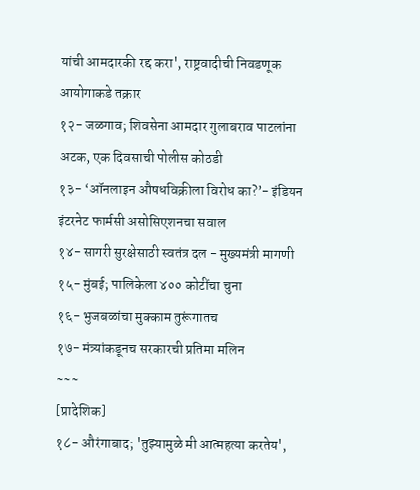यांची आमदारकी रद्द करा', राष्ट्रवादीची निवडणूक आयोगाकडे तक्रार
१२- जळगाव; शिवसेना आमदार गुलाबराव पाटलांना अटक, एक दिवसाची पोलीस कोठडी
१३- ‘ऑनलाइन औषधविक्रीला विरोध का?’- इंडियन इंटरनेट फार्मसी असोसिएशनचा सवाल
१४- सागरी सुरक्षेसाठी स्वतंत्र दल - मुख्यमंत्री मागणी
१५- मुंबई; पालिकेला ४०० कोटींचा चुना
१६- भुजबळांचा मुक्काम तुरूंगातच
१७- मंत्र्यांकडूनच सरकारची प्रतिमा मलिन
~~~
[प्रादेशिक]
१८- औरंगाबाद; 'तुझ्यामुळे मी आत्महत्या करतेय',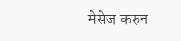मेसेज करुन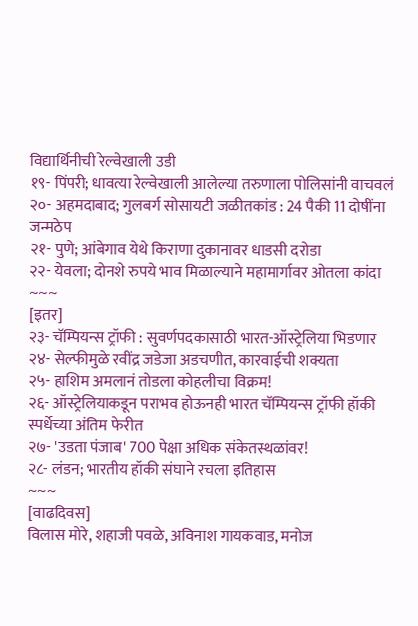विद्यार्थिनीची रेल्वेखाली उडी
१९- पिंपरी; धावत्या रेल्वेखाली आलेल्या तरुणाला पोलिसांनी वाचवलं
२०- अहमदाबाद; गुलबर्ग सोसायटी जळीतकांड : 24 पैकी 11 दोषींना जन्मठेप
२१- पुणे; आंबेगाव येथे किराणा दुकानावर धाडसी दरोडा
२२- येवला; दोनशे रुपये भाव मिळाल्याने महामार्गावर ओतला कांदा
~~~
[इतर]
२३- चॅम्पियन्स ट्रॉफी : सुवर्णपदकासाठी भारत-ऑस्ट्रेलिया भिडणार
२४- सेल्फीमुळे रवींद्र जडेजा अडचणीत, कारवाईची शक्यता
२५- हाशिम अमलानं तोडला कोहलीचा विक्रम!
२६- ऑस्ट्रेलियाकडून पराभव होऊनही भारत चॅम्पियन्स ट्रॉफी हॉकी स्पर्धेच्या अंतिम फेरीत
२७- 'उडता पंजाब' 700 पेक्षा अधिक संकेतस्थळांवर!
२८- लंडन; भारतीय हॉकी संघाने रचला इतिहास
~~~
[वाढदिवस]
विलास मोरे, शहाजी पवळे, अविनाश गायकवाड, मनोज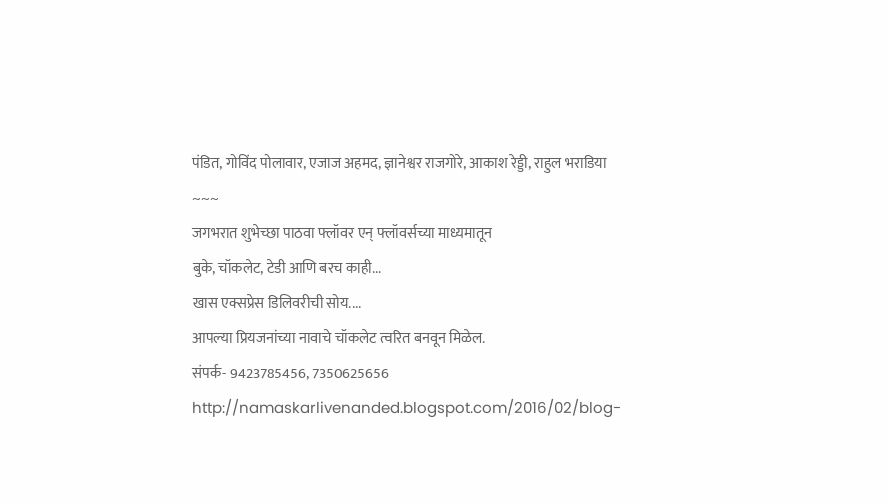पंडित, गोविंद पोलावार, एजाज अहमद, ज्ञानेश्वर राजगोरे, आकाश रेड्डी, राहुल भराडिया
~~~
जगभरात शुभेच्छा पाठवा फ्लॉवर एन् फ्लॉवर्सच्या माध्यमातून
बुके, चॉकलेट, टेडी आणि बरच काही...
खास एक्सप्रेस डिलिवरीची सोय....
आपल्या प्रियजनांच्या नावाचे चॉकलेट त्वरित बनवून मिळेल.
संपर्क- 9423785456, 7350625656
http://namaskarlivenanded.blogspot.com/2016/02/blog-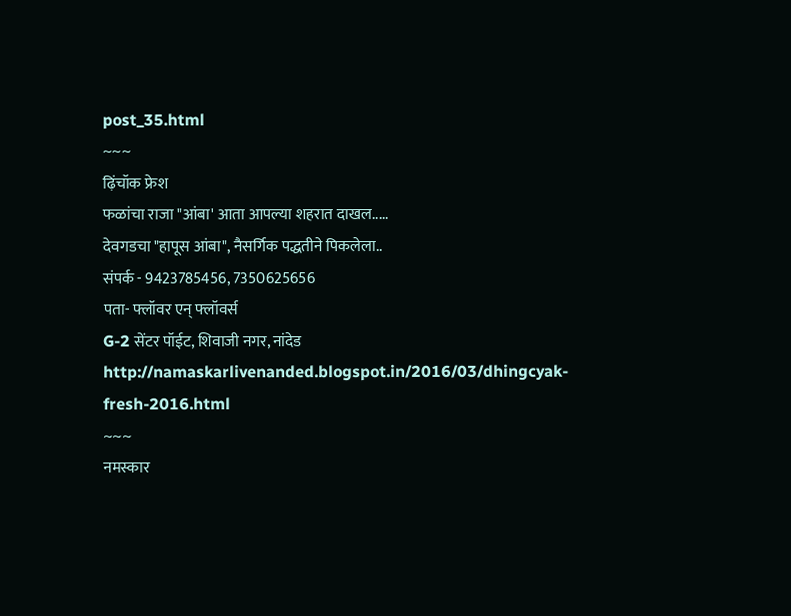post_35.html
~~~
ढ़िंचॉक फ्रेश
फळांचा राजा "आंबा' आता आपल्या शहरात दाखल.....
देवगडचा "हापूस आंबा", नैसर्गिक पद्धतीने पिकलेला..
संपर्क - 9423785456, 7350625656
पता- फ्लॉवर एन् फ्लॉवर्स
G-2 सेंटर पॉईट, शिवाजी नगर, नांदेड
http://namaskarlivenanded.blogspot.in/2016/03/dhingcyak-fresh-2016.html
~~~
नमस्कार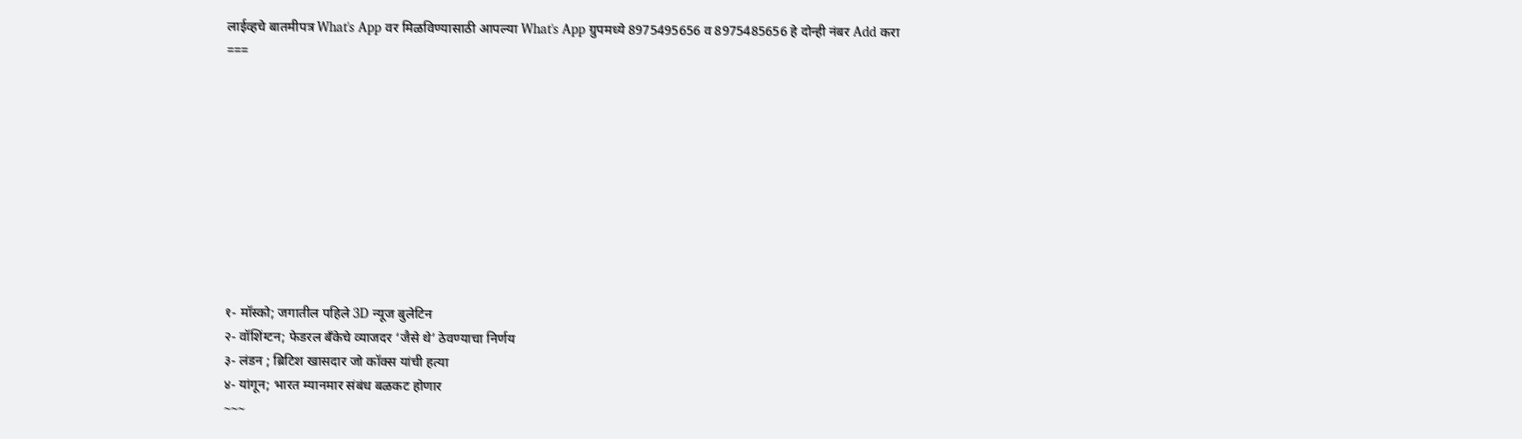लाईव्हचे बातमीपत्र What's App वर मिळविण्यासाठी आपल्या What's App ग्रुपमध्ये 8975495656 व 8975485656 हे दोन्ही नंबर Add करा
===










१- मॉस्को; जगातील पहिले 3D न्यूज बुलेटिन
२- वॉशिंग्टन; फेडरल बँकेचे व्याजदर ‘जैसे थे’ ठेवण्याचा निर्णय
३- लंडन ; ब्रिटिश खासदार जो कॉक्स यांची हत्या
४- यांगून; भारत म्यानमार संबंध बळकट होणार
~~~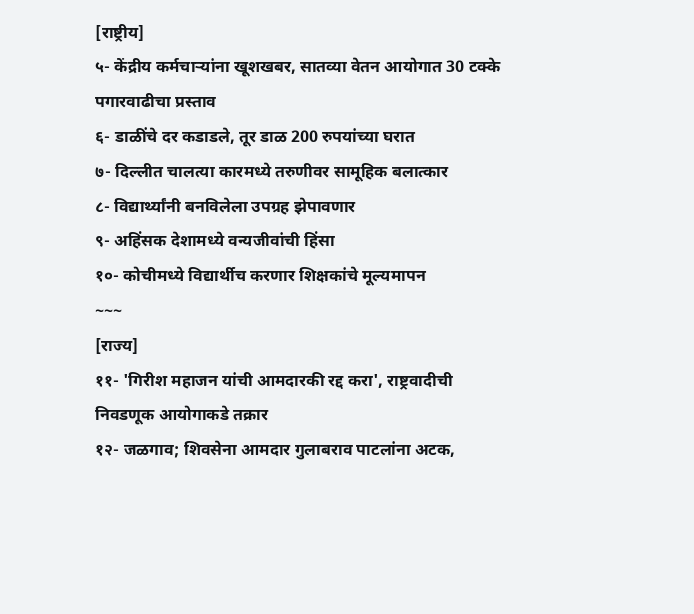[राष्ट्रीय]
५- केंद्रीय कर्मचाऱ्यांना खूशखबर, सातव्या वेतन आयोगात 30 टक्के पगारवाढीचा प्रस्ताव
६- डाळींचे दर कडाडले, तूर डाळ 200 रुपयांच्या घरात
७- दिल्लीत चालत्या कारमध्ये तरुणीवर सामूहिक बलात्कार
८- विद्यार्थ्यांनी बनविलेला उपग्रह झेपावणार
९- अहिंसक देशामध्ये वन्यजीवांची हिंसा
१०- कोचीमध्ये विद्यार्थीच करणार शिक्षकांचे मूल्यमापन
~~~
[राज्य]
११- 'गिरीश महाजन यांची आमदारकी रद्द करा', राष्ट्रवादीची निवडणूक आयोगाकडे तक्रार
१२- जळगाव; शिवसेना आमदार गुलाबराव पाटलांना अटक,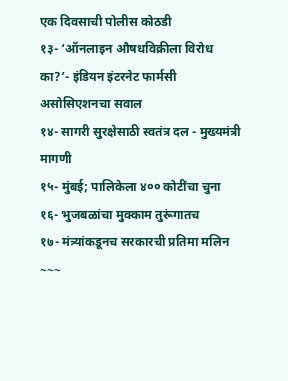एक दिवसाची पोलीस कोठडी
१३- ‘ऑनलाइन औषधविक्रीला विरोध का?’- इंडियन इंटरनेट फार्मसी असोसिएशनचा सवाल
१४- सागरी सुरक्षेसाठी स्वतंत्र दल - मुख्यमंत्री मागणी
१५- मुंबई; पालिकेला ४०० कोटींचा चुना
१६- भुजबळांचा मुक्काम तुरूंगातच
१७- मंत्र्यांकडूनच सरकारची प्रतिमा मलिन
~~~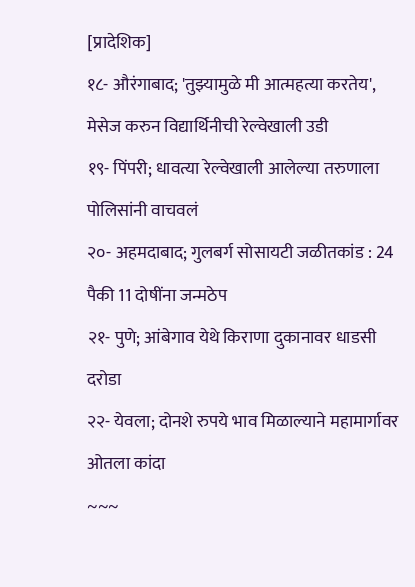[प्रादेशिक]
१८- औरंगाबाद; 'तुझ्यामुळे मी आत्महत्या करतेय', मेसेज करुन विद्यार्थिनीची रेल्वेखाली उडी
१९- पिंपरी; धावत्या रेल्वेखाली आलेल्या तरुणाला पोलिसांनी वाचवलं
२०- अहमदाबाद; गुलबर्ग सोसायटी जळीतकांड : 24 पैकी 11 दोषींना जन्मठेप
२१- पुणे; आंबेगाव येथे किराणा दुकानावर धाडसी दरोडा
२२- येवला; दोनशे रुपये भाव मिळाल्याने महामार्गावर ओतला कांदा
~~~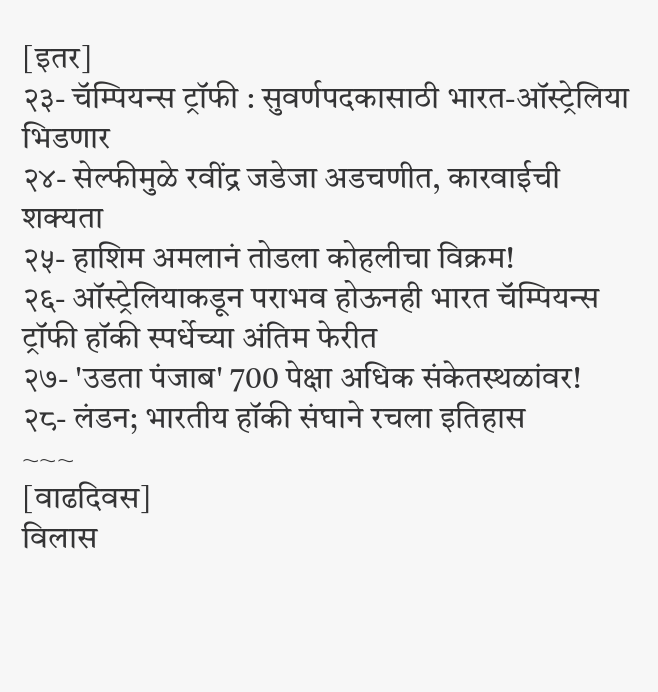[इतर]
२३- चॅम्पियन्स ट्रॉफी : सुवर्णपदकासाठी भारत-ऑस्ट्रेलिया भिडणार
२४- सेल्फीमुळे रवींद्र जडेजा अडचणीत, कारवाईची शक्यता
२५- हाशिम अमलानं तोडला कोहलीचा विक्रम!
२६- ऑस्ट्रेलियाकडून पराभव होऊनही भारत चॅम्पियन्स ट्रॉफी हॉकी स्पर्धेच्या अंतिम फेरीत
२७- 'उडता पंजाब' 700 पेक्षा अधिक संकेतस्थळांवर!
२८- लंडन; भारतीय हॉकी संघाने रचला इतिहास
~~~
[वाढदिवस]
विलास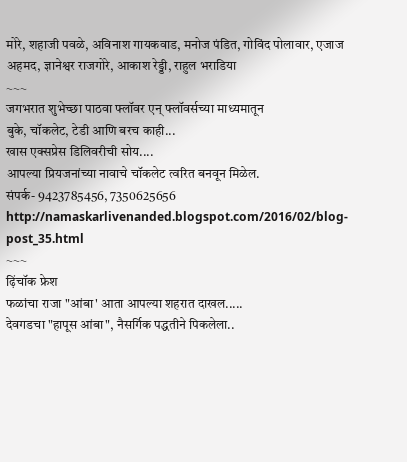मोरे, शहाजी पवळे, अविनाश गायकवाड, मनोज पंडित, गोविंद पोलावार, एजाज अहमद, ज्ञानेश्वर राजगोरे, आकाश रेड्डी, राहुल भराडिया
~~~
जगभरात शुभेच्छा पाठवा फ्लॉवर एन् फ्लॉवर्सच्या माध्यमातून
बुके, चॉकलेट, टेडी आणि बरच काही...
खास एक्सप्रेस डिलिवरीची सोय....
आपल्या प्रियजनांच्या नावाचे चॉकलेट त्वरित बनवून मिळेल.
संपर्क- 9423785456, 7350625656
http://namaskarlivenanded.blogspot.com/2016/02/blog-post_35.html
~~~
ढ़िंचॉक फ्रेश
फळांचा राजा "आंबा' आता आपल्या शहरात दाखल.....
देवगडचा "हापूस आंबा", नैसर्गिक पद्धतीने पिकलेला..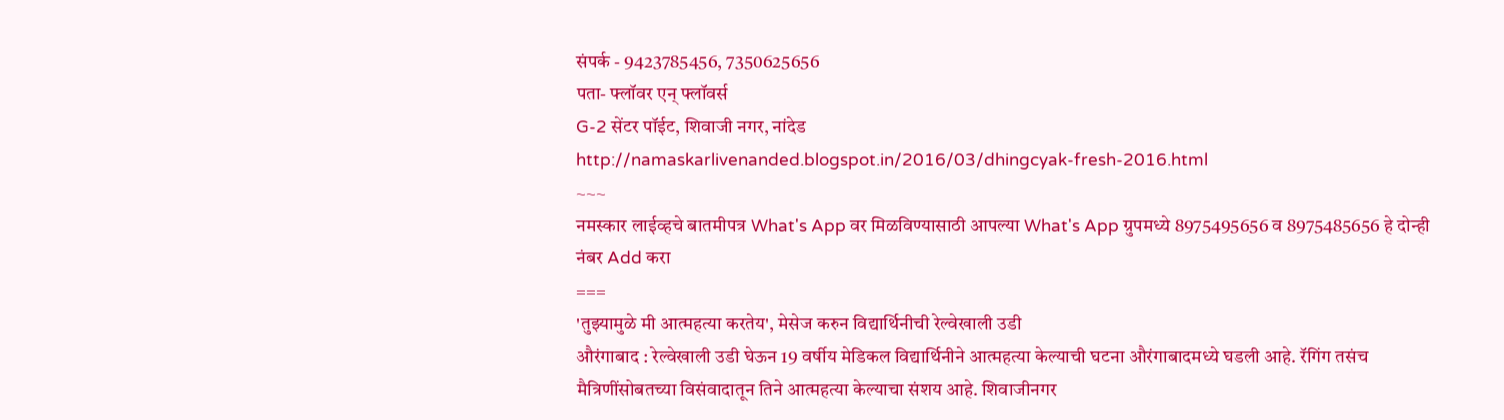संपर्क - 9423785456, 7350625656
पता- फ्लॉवर एन् फ्लॉवर्स
G-2 सेंटर पॉईट, शिवाजी नगर, नांदेड
http://namaskarlivenanded.blogspot.in/2016/03/dhingcyak-fresh-2016.html
~~~
नमस्कार लाईव्हचे बातमीपत्र What's App वर मिळविण्यासाठी आपल्या What's App ग्रुपमध्ये 8975495656 व 8975485656 हे दोन्ही नंबर Add करा
===
'तुझ्यामुळे मी आत्महत्या करतेय', मेसेज करुन विद्यार्थिनीची रेल्वेखाली उडी
औरंगाबाद : रेल्वेखाली उडी घेऊन 19 वर्षीय मेडिकल विद्यार्थिनीने आत्महत्या केल्याची घटना औरंगाबादमध्ये घडली आहे. रॅगिंग तसंच मैत्रिणींसोबतच्या विसंवादातून तिने आत्महत्या केल्याचा संशय आहे. शिवाजीनगर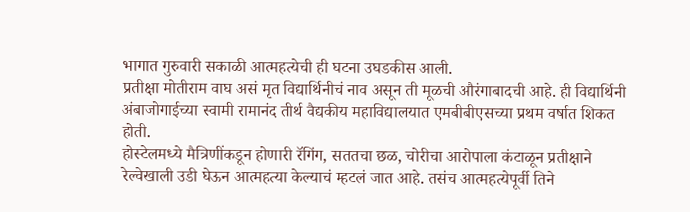भागात गुरुवारी सकाळी आत्महत्येची ही घटना उघडकीस आली.
प्रतीक्षा मोतीराम वाघ असं मृत विद्यार्थिनीचं नाव असून ती मूळची औरंगाबादची आहे. ही विद्यार्थिनी अंबाजोगाईच्या स्वामी रामानंद तीर्थ वैद्यकीय महाविद्यालयात एमबीबीएसच्या प्रथम वर्षात शिकत होती.
होस्टेलमध्ये मैत्रिणींकडून होणारी रॅगिंग, सततचा छळ, चोरीचा आरोपाला कंटाळून प्रतीक्षाने रेल्वेखाली उडी घेऊन आत्महत्या केल्याचं म्हटलं जात आहे. तसंच आत्महत्येपूर्वी तिने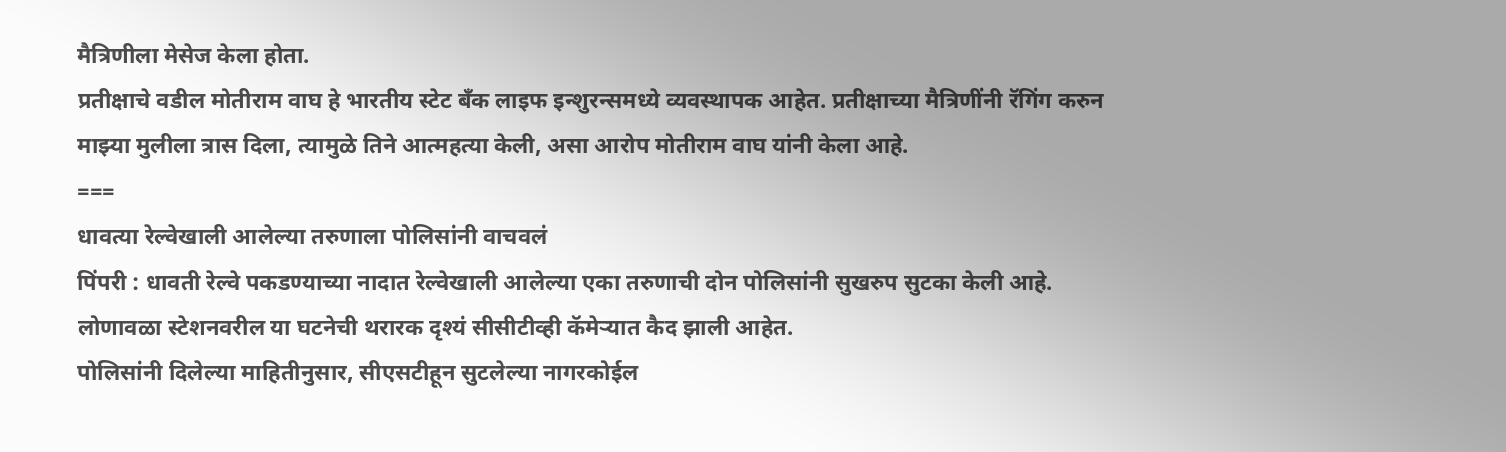मैत्रिणीला मेसेज केला होता.
प्रतीक्षाचे वडील मोतीराम वाघ हे भारतीय स्टेट बँक लाइफ इन्शुरन्समध्ये व्यवस्थापक आहेत. प्रतीक्षाच्या मैत्रिणींनी रॅगिंग करुन माझ्या मुलीला त्रास दिला, त्यामुळे तिने आत्महत्या केली, असा आरोप मोतीराम वाघ यांनी केला आहे.
===
धावत्या रेल्वेखाली आलेल्या तरुणाला पोलिसांनी वाचवलं
पिंपरी : धावती रेल्वे पकडण्याच्या नादात रेल्वेखाली आलेल्या एका तरुणाची दोन पोलिसांनी सुखरुप सुटका केली आहे. लोणावळा स्टेशनवरील या घटनेची थरारक दृश्यं सीसीटीव्ही कॅमेऱ्यात कैद झाली आहेत.
पोलिसांनी दिलेल्या माहितीनुसार, सीएसटीहून सुटलेल्या नागरकोईल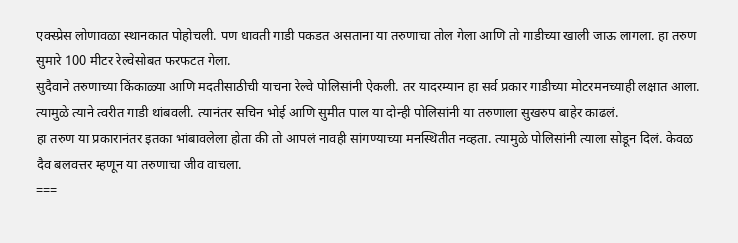एक्स्प्रेस लोणावळा स्थानकात पोहोचली. पण धावती गाडी पकडत असताना या तरुणाचा तोल गेला आणि तो गाडीच्या खाली जाऊ लागला. हा तरुण सुमारे 100 मीटर रेल्वेसोबत फरफटत गेला.
सुदैवाने तरुणाच्या किंकाळ्या आणि मदतीसाठीची याचना रेल्वे पोलिसांनी ऐकली. तर यादरम्यान हा सर्व प्रकार गाडीच्या मोटरमनच्याही लक्षात आला. त्यामुळे त्याने त्वरीत गाडी थांबवली. त्यानंतर सचिन भोई आणि सुमीत पाल या दोन्ही पोलिसांनी या तरुणाला सुखरुप बाहेर काढलं.
हा तरुण या प्रकारानंतर इतका भांबावलेला होता की तो आपलं नावही सांगण्याच्या मनस्थितीत नव्हता. त्यामुळे पोलिसांनी त्याला सोडून दिलं. केवळ दैव बलवत्तर म्हणून या तरुणाचा जीव वाचला.
===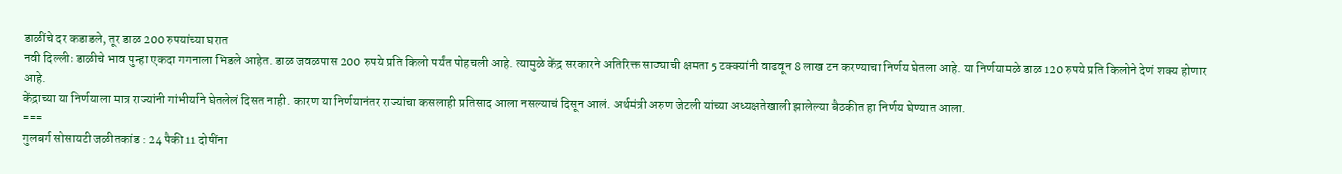डाळींचे दर कडाडले, तूर डाळ 200 रुपयांच्या घरात
नवी दिल्लीः डाळीचे भाव पुन्हा एकदा गगनाला भिडले आहेत. डाळ जवळपास 200 रुपये प्रति किलो पर्यंत पोहचली आहे. त्यामुळे केंद्र सरकारने अतिरिक्त साठ्याची क्षमता 5 टक्क्यांनी वाढवून 8 लाख टन करण्याचा निर्णय घेतला आहे. या निर्णयामळे डाळ 120 रुपये प्रति किलोने देणं शक्य होणार आहे.
केंद्राच्या या निर्णयाला मात्र राज्यांनी गांभीर्याने घेतलेलं दिसत नाही. कारण या निर्णयानंतर राज्यांचा कसलाही प्रतिसाद आला नसल्याचं दिसून आलं. अर्थमंत्री अरुण जेटली यांच्या अध्यक्षतेखाली झालेल्या बैठकीत हा निर्णय घेण्यात आला.
===
गुलबर्ग सोसायटी जळीतकांड : 24 पैकी 11 दोषींना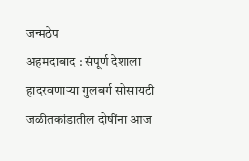जन्मठेप
अहमदाबाद : संपूर्ण देशाला हादरवणाऱ्या गुलबर्ग सोसायटी जळीतकांडातील दोषींना आज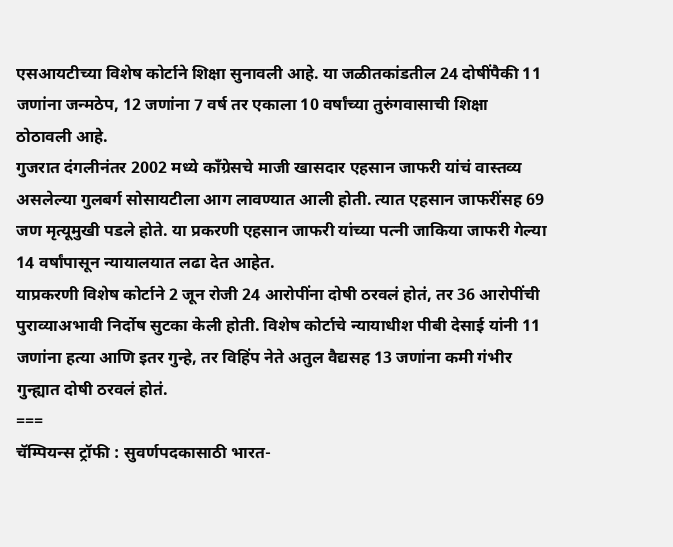एसआयटीच्या विशेष कोर्टाने शिक्षा सुनावली आहे. या जळीतकांडतील 24 दोषींपैकी 11 जणांना जन्मठेप, 12 जणांना 7 वर्ष तर एकाला 10 वर्षांच्या तुरुंगवासाची शिक्षा ठोठावली आहे.
गुजरात दंगलीनंतर 2002 मध्ये काँग्रेसचे माजी खासदार एहसान जाफरी यांचं वास्तव्य असलेल्या गुलबर्ग सोसायटीला आग लावण्यात आली होती. त्यात एहसान जाफरींसह 69 जण मृत्यूमुखी पडले होते. या प्रकरणी एहसान जाफरी यांच्या पत्नी जाकिया जाफरी गेल्या 14 वर्षांपासून न्यायालयात लढा देत आहेत.
याप्रकरणी विशेष कोर्टाने 2 जून रोजी 24 आरोपींना दोषी ठरवलं होतं, तर 36 आरोपींची पुराव्याअभावी निर्दोष सुटका केली होती. विशेष कोर्टाचे न्यायाधीश पीबी देसाई यांनी 11 जणांना हत्या आणि इतर गुन्हे, तर विहिंप नेते अतुल वैद्यसह 13 जणांना कमी गंभीर गुन्ह्यात दोषी ठरवलं होतं.
===
चॅम्पियन्स ट्रॉफी : सुवर्णपदकासाठी भारत-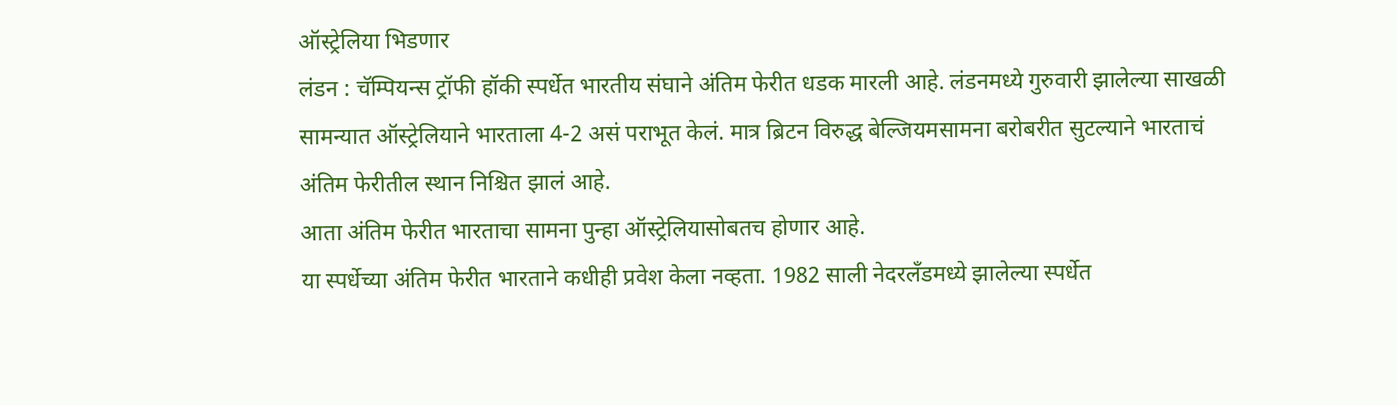ऑस्ट्रेलिया भिडणार
लंडन : चॅम्पियन्स ट्रॉफी हॉकी स्पर्धेत भारतीय संघाने अंतिम फेरीत धडक मारली आहे. लंडनमध्ये गुरुवारी झालेल्या साखळी सामन्यात ऑस्ट्रेलियाने भारताला 4-2 असं पराभूत केलं. मात्र ब्रिटन विरुद्ध बेल्जियमसामना बरोबरीत सुटल्याने भारताचं अंतिम फेरीतील स्थान निश्चित झालं आहे.
आता अंतिम फेरीत भारताचा सामना पुन्हा ऑस्ट्रेलियासोबतच होणार आहे.
या स्पर्धेच्या अंतिम फेरीत भारताने कधीही प्रवेश केला नव्हता. 1982 साली नेदरलँडमध्ये झालेल्या स्पर्धेत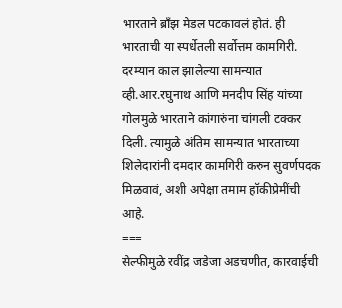भारताने ब्राँझ मेडल पटकावलं होतं. ही भारताची या स्पर्धेतली सर्वोत्तम कामगिरी.
दरम्यान काल झालेल्या सामन्यात व्ही.आर.रघुनाथ आणि मनदीप सिंह यांच्या गोलमुळे भारताने कांगारुंना चांगली टक्कर दिली. त्यामुळे अंतिम सामन्यात भारताच्या शिलेदारांनी दमदार कामगिरी करुन सुवर्णपदक मिळवावं, अशी अपेक्षा तमाम हॉकीप्रेमींची आहे.
===
सेल्फीमुळे रवींद्र जडेजा अडचणीत, कारवाईची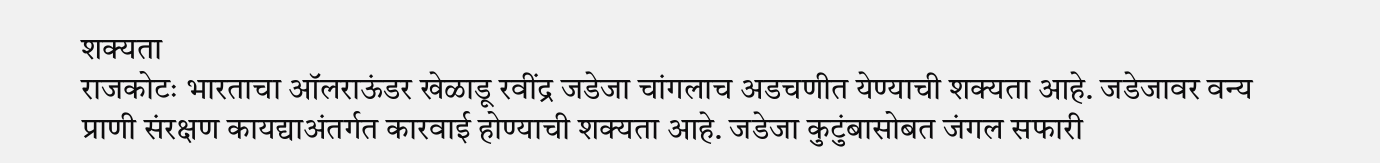शक्यता
राजकोटः भारताचा ऑलराऊंडर खेळाडू रवींद्र जडेजा चांगलाच अडचणीत येण्याची शक्यता आहे. जडेजावर वन्य प्राणी संरक्षण कायद्याअंतर्गत कारवाई होण्याची शक्यता आहे. जडेजा कुटुंबासोबत जंगल सफारी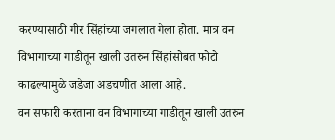करण्यासाठी गीर सिंहांच्या जगलात गेला होता. मात्र वन विभागाच्या गाडीतून खाली उतरुन सिंहांसोबत फोटो काढल्यामुळे जडेजा अडचणीत आला आहे.
वन सफारी करताना वन विभागाच्या गाडीतून खाली उतरुन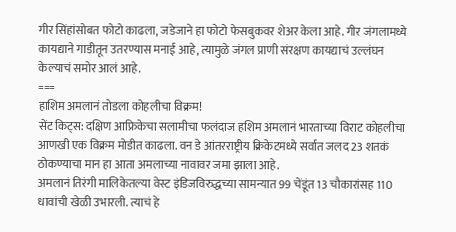गीर सिंहांसोबत फोटो काढला, जडेजाने हा फोटो फेसबुकवर शेअर केला आहे. गीर जंगलामध्ये कायद्याने गाडीतून उतरण्यास मनाई आहे, त्यामुळे जंगल प्राणी संरक्षण कायद्याचं उल्लंघन केल्याचं समोर आलं आहे.
===
हाशिम अमलानं तोडला कोहलीचा विक्रम!
सेंट किट्स: दक्षिण आफ्रिकेचा सलामीचा फलंदाज हशिम अमलानं भारताच्या विराट कोहलीचा आणखी एक विक्रम मोडीत काढला. वन डे आंतरराष्ट्रीय क्रिकेटमध्ये सर्वात जलद 23 शतकं ठोकण्याचा मान हा आता अमलाच्या नावावर जमा झाला आहे.
अमलानं तिरंगी मालिकेतल्या वेस्ट इंडिजविरुद्धच्या सामन्यात 99 चेंडूंत 13 चौकारांसह 110 धावांची खेळी उभारली. त्याचं हे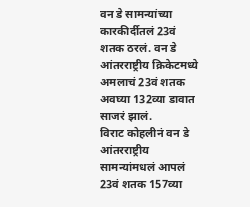वन डे सामन्यांच्या कारकीर्दीतलं 23वं शतक ठरलं. वन डे आंतरराष्ट्रीय क्रिकेटमध्ये अमलाचं 23वं शतक अवघ्या 132व्या डावात साजरं झालं.
विराट कोहलीनं वन डे आंतरराष्ट्रीय सामन्यांमधलं आपलं 23वं शतक 157व्या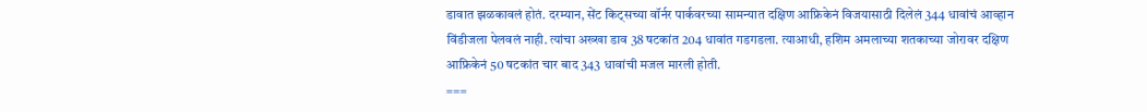डावात झळकावलं होतं. दरम्यान, सेंट किट्सच्या वॉर्नर पार्कवरच्या सामन्यात दक्षिण आफ्रिकेनं विजयासाठी दिलेलं 344 धावांचं आव्हान विंडीजला पेलवलं नाही. त्यांचा अख्खा डाव 38 षटकांत 204 धावांत गडगडला. त्याआधी, हशिम अमलाच्या शतकाच्या जोरावर दक्षिण आफ्रिकेनं 50 षटकांत चार बाद 343 धावांची मजल मारली होती.
===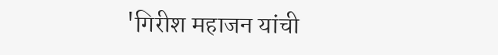'गिरीश महाजन यांची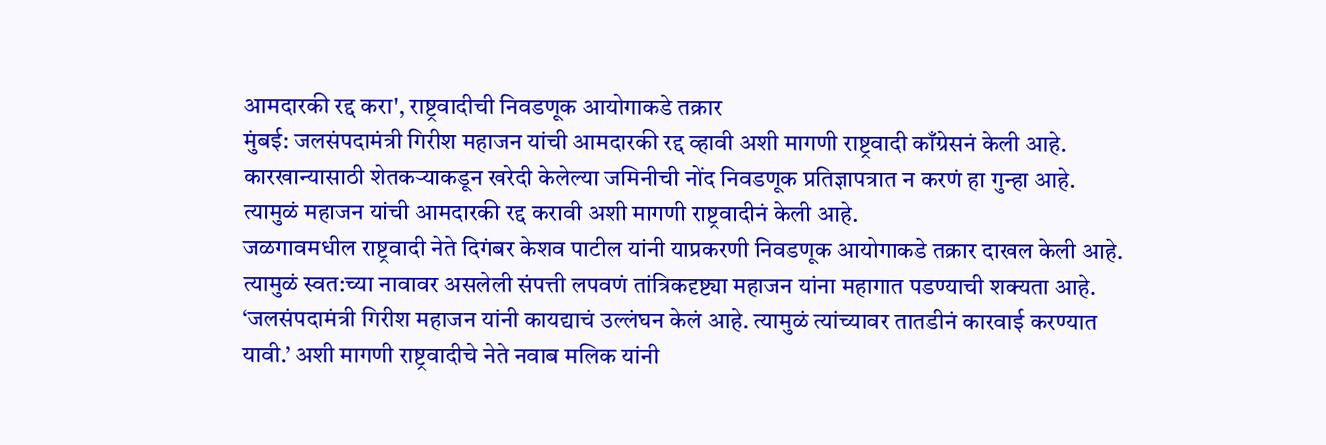आमदारकी रद्द करा', राष्ट्रवादीची निवडणूक आयोगाकडे तक्रार
मुंबई: जलसंपदामंत्री गिरीश महाजन यांची आमदारकी रद्द व्हावी अशी मागणी राष्ट्रवादी काँग्रेसनं केली आहे. कारखान्यासाठी शेतकऱ्याकडून खरेदी केलेल्या जमिनीची नोंद निवडणूक प्रतिज्ञापत्रात न करणं हा गुन्हा आहे. त्यामुळं महाजन यांची आमदारकी रद्द करावी अशी मागणी राष्ट्रवादीनं केली आहे.
जळगावमधील राष्ट्रवादी नेते दिगंबर केशव पाटील यांनी याप्रकरणी निवडणूक आयोगाकडे तक्रार दाखल केली आहे. त्यामुळं स्वत:च्या नावावर असलेली संपत्ती लपवणं तांत्रिकदृष्ट्या महाजन यांना महागात पडण्याची शक्यता आहे.
‘जलसंपदामंत्री गिरीश महाजन यांनी कायद्याचं उल्लंघन केलं आहे. त्यामुळं त्यांच्यावर तातडीनं कारवाई करण्यात यावी.’ अशी मागणी राष्ट्रवादीचे नेते नवाब मलिक यांनी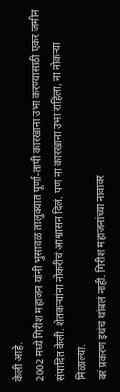केली आहे.
2002 मध्ये गिरीश महाजन यांनी भुसावळ तालुक्यात पूर्णा-तापी कारखाना उभा करण्यासाठी एकर जमीन संपादित केली. शेतकऱ्यांना नोकरीचं आश्वासन दिलं. पण ना कारखाना उभा राहिला, ना नोकऱ्या मिळाल्या.
बरं प्रकरण इथंच थांबलं नाही. गिरीश महाजनांच्या नावावर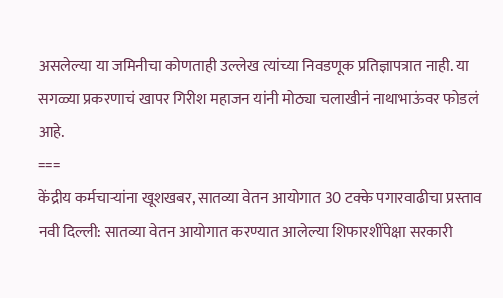असलेल्या या जमिनीचा कोणताही उल्लेख त्यांच्या निवडणूक प्रतिज्ञापत्रात नाही. या सगळ्या प्रकरणाचं खापर गिरीश महाजन यांनी मोठ्या चलाखीनं नाथाभाऊंवर फोडलं आहे.
===
केंद्रीय कर्मचाऱ्यांना खूशखबर, सातव्या वेतन आयोगात 30 टक्के पगारवाढीचा प्रस्ताव
नवी दिल्ली: सातव्या वेतन आयोगात करण्यात आलेल्या शिफारशींपेक्षा सरकारी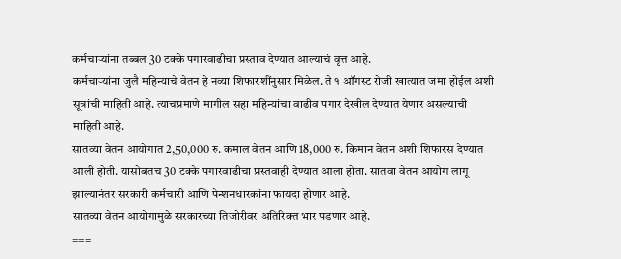कर्मचाऱ्यांना तब्बल 30 टक्के पगारवाढीचा प्रस्ताव देण्यात आल्याचं वृत्त आहे.
कर्मचाऱ्यांना जुलै महिन्याचे वेतन हे नव्या शिफारशींनुसार मिळेल. ते १ ऑगस्ट रोजी खात्यात जमा होईल अशी सूत्रांची माहिती आहे. त्याचप्रमाणे मागील सहा महिन्यांचा वाढीव पगार देखील देण्यात येणार असल्याची माहिती आहे.
सातव्या वेतन आयोगात 2,50,000 रु. कमाल वेतन आणि 18,000 रु. किमान वेतन अशी शिफारस देण्यात आली होती. यासोबतच 30 टक्के पगारवाढीचा प्रस्तवाही देण्यात आला होता. सातवा वेतन आयोग लागू झाल्यानंतर सरकारी कर्मचारी आणि पेन्शनधारकांना फायदा होणार आहे.
सातव्या वेतन आयोगामुळे सरकारच्या तिजोरीवर अतिरिक्त भार पडणार आहे.
===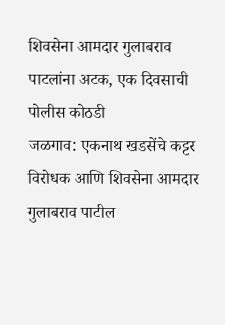शिवसेना आमदार गुलाबराव पाटलांना अटक, एक दिवसाची पोलीस कोठडी
जळगाव: एकनाथ खडसेंचे कट्टर विरोधक आणि शिवसेना आमदार गुलाबराव पाटील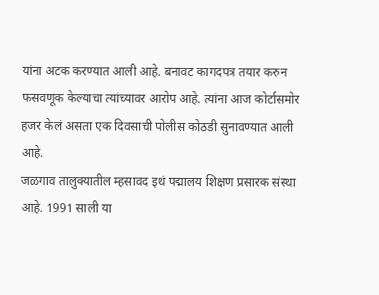यांना अटक करण्यात आली आहे. बनावट कागदपत्र तयार करुन फसवणूक केल्याचा त्यांच्यावर आरोप आहे. त्यांना आज कोर्टासमोर हजर केलं असता एक दिवसाची पोलीस कोठडी सुनावण्यात आली आहे.
जळगाव तालुक्यातील म्हसावद इथं पद्मालय शिक्षण प्रसारक संस्था आहे. 1991 साली या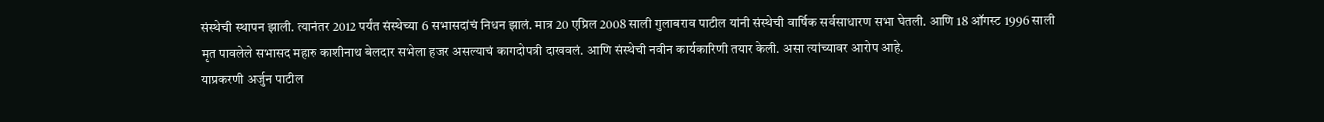संस्थेची स्थापन झाली. त्यानंतर 2012 पर्यंत संस्थेच्या 6 सभासदांचं निधन झालं. मात्र 20 एप्रिल 2008 साली गुलाबराव पाटील यांनी संस्थेची वार्षिक सर्वसाधारण सभा घेतली. आणि 18 ऑगस्ट 1996 साली मृत पावलेले सभासद महारु काशीनाथ बेलदार सभेला हजर असल्याचं कागदोपत्री दाखवलं. आणि संस्थेची नवीन कार्यकारिणी तयार केली. असा त्यांच्यावर आरोप आहे.
याप्रकरणी अर्जुन पाटील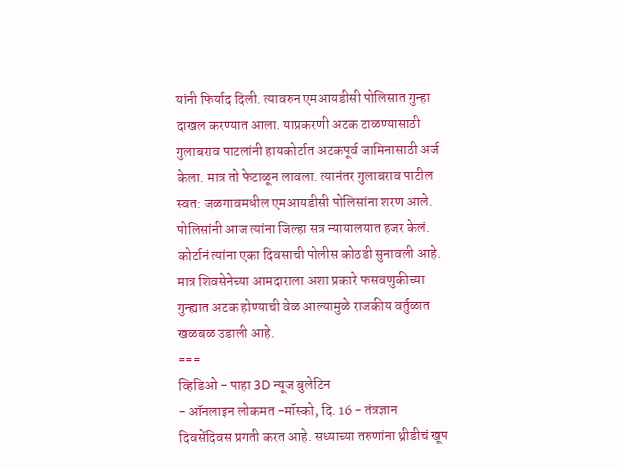यांनी फिर्याद दिली. त्यावरुन एमआयडीसी पोलिसात गुन्हा दाखल करण्यात आला. याप्रकरणी अटक टाळण्यासाठी गुलाबराव पाटलांनी हायकोर्टात अटकपूर्व जामिनासाठी अर्ज केला. मात्र तो फेटाळून लावला. त्यानंतर गुलाबराव पाटील स्वत: जळगावमधील एमआयडीसी पोलिसांना शरण आले. पोलिसांनी आज त्यांना जिल्हा सत्र न्यायालयात हजर केलं. कोर्टानं त्यांना एका दिवसाची पोलीस कोठडी सुनावली आहे. मात्र शिवसेनेच्या आमदाराला अशा प्रकारे फसवणुकीच्या गुन्ह्यात अटक होण्याची वेळ आल्यामुळे राजकीय वर्तुळात खळबळ उडाली आहे.
===
व्हिडिओ - पाहा 3D न्यूज बुलेटिन
- ऑनलाइन लोकमत -मॉस्को, दि. 16 - तंत्रज्ञान दिवसेंदिवस प्रगती करत आहे. सध्याच्या तरुणांना थ्रीडीचं खूप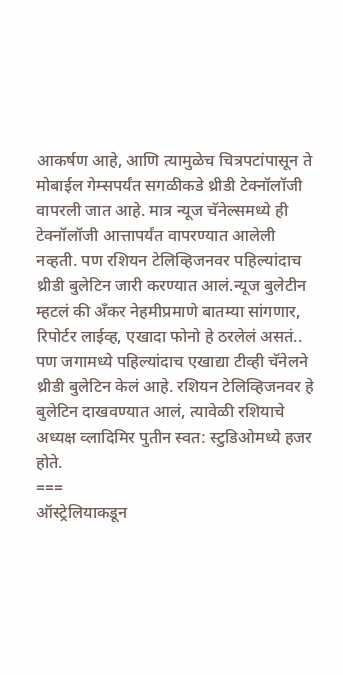आकर्षण आहे, आणि त्यामुळेच चित्रपटांपासून ते मोबाईल गेम्सपर्यंत सगळीकडे थ्रीडी टेक्नॉलॉजी वापरली जात आहे. मात्र न्यूज चॅनेल्समध्ये ही टेक्नॉलॉजी आत्तापर्यंत वापरण्यात आलेली नव्हती. पण रशियन टेलिव्हिजनवर पहिल्यांदाच थ्रीडी बुलेटिन जारी करण्यात आलं.न्यूज बुलेटीन म्हटलं की अँकर नेहमीप्रमाणे बातम्या सांगणार, रिपोर्टर लाईव्ह, एखादा फोनो हे ठरलेलं असतं.. पण जगामध्ये पहिल्यांदाच एखाद्या टीव्ही चॅनेलने थ्रीडी बुलेटिन केलं आहे. रशियन टेलिव्हिजनवर हे बुलेटिन दाखवण्यात आलं, त्यावेळी रशियाचे अध्यक्ष व्लादिमिर पुतीन स्वत: स्टुडिओमध्ये हजर होते.
===
ऑस्ट्रेलियाकडून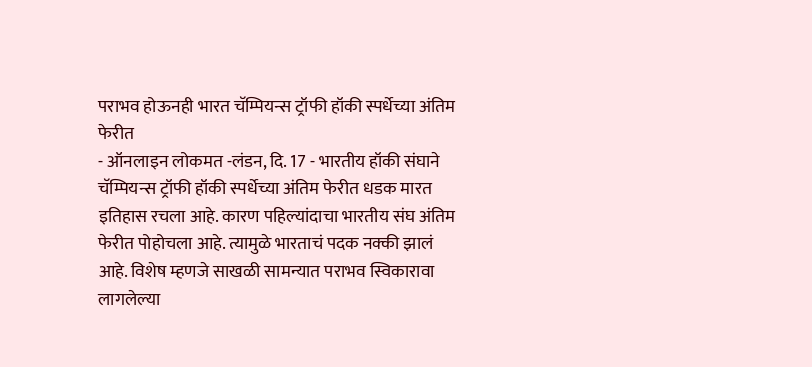पराभव होऊनही भारत चॅम्पियन्स ट्रॉफी हॉकी स्पर्धेच्या अंतिम फेरीत
- ऑनलाइन लोकमत -लंडन, दि. 17 - भारतीय हॉकी संघाने चॅम्पियन्स ट्रॉफी हॉकी स्पर्धेच्या अंतिम फेरीत धडक मारत इतिहास रचला आहे. कारण पहिल्यांदाचा भारतीय संघ अंतिम फेरीत पोहोचला आहे. त्यामुळे भारताचं पदक नक्की झालं आहे. विशेष म्हणजे साखळी सामन्यात पराभव स्विकारावा लागलेल्या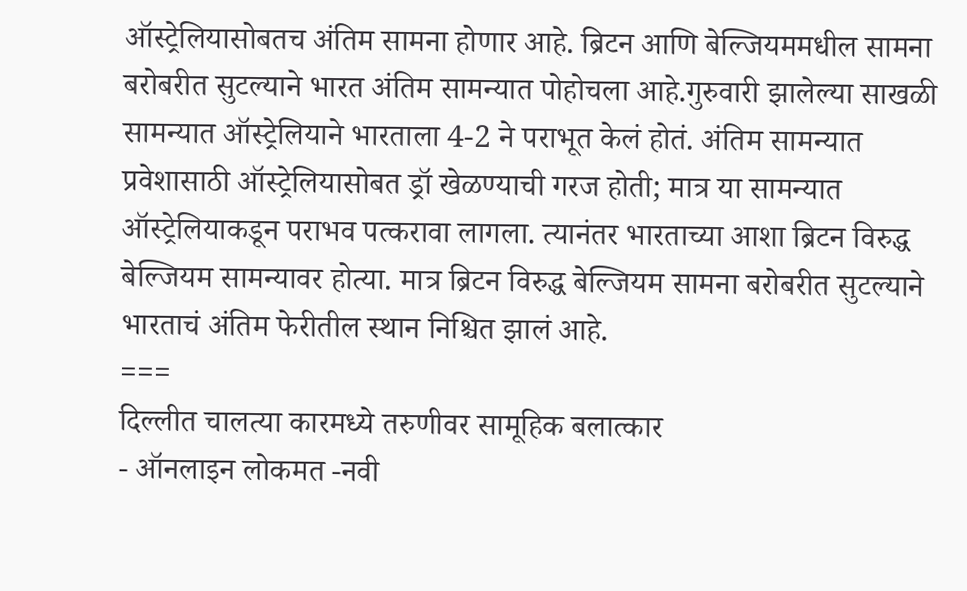ऑस्ट्रेलियासोबतच अंतिम सामना होणार आहे. ब्रिटन आणि बेल्जियममधील सामना बरोबरीत सुटल्याने भारत अंतिम सामन्यात पोहोचला आहे.गुरुवारी झालेल्या साखळी सामन्यात ऑस्ट्रेलियाने भारताला 4-2 ने पराभूत केलं होतं. अंतिम सामन्यात प्रवेशासाठी ऑस्ट्रेलियासोबत ड्रॉ खेळण्याची गरज होती; मात्र या सामन्यात ऑस्ट्रेलियाकडून पराभव पत्करावा लागला. त्यानंतर भारताच्या आशा ब्रिटन विरुद्ध बेल्जियम सामन्यावर होत्या. मात्र ब्रिटन विरुद्ध बेल्जियम सामना बरोबरीत सुटल्याने भारताचं अंतिम फेरीतील स्थान निश्चित झालं आहे.
===
दिल्लीत चालत्या कारमध्ये तरुणीवर सामूहिक बलात्कार
- ऑनलाइन लोकमत -नवी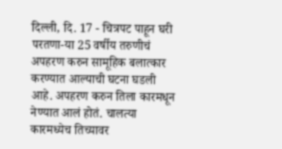दिल्ली, दि. 17 - चित्रपट पाहून घरी परतणा-या 25 वर्षीय तरुणीचं अपहरण करुन सामूहिक बलात्कार करण्यात आल्याची घटना घडली आहे. अपहरण करुन तिला कारमधून नेण्यात आलं होतं. चालत्या कारमध्येच तिच्यावर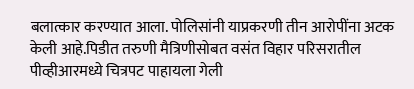बलात्कार करण्यात आला. पोलिसांनी याप्रकरणी तीन आरोपींना अटक केली आहे.पिडीत तरुणी मैत्रिणीसोबत वसंत विहार परिसरातील पीव्हीआरमध्ये चित्रपट पाहायला गेली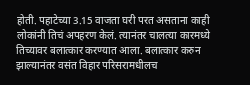होती. पहाटेच्या 3.15 वाजता घरी परत असताना काही लोकांनी तिचं अपहरण केलं. त्यानंतर चालत्या कारमध्ये तिच्यावर बलात्कार करण्यात आला. बलात्कार करुन झाल्यानंतर वसंत विहार परिसरामधीलच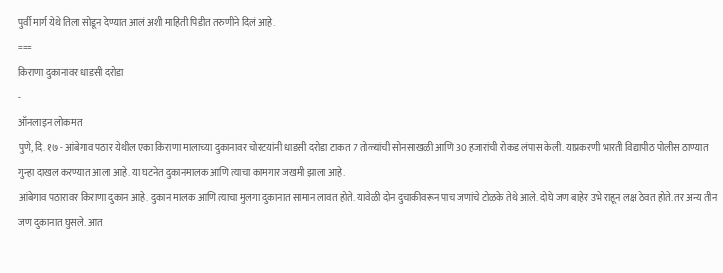पुर्वी मार्ग येथे तिला सोडून देण्यात आलं अशी माहिती पिडीत तरुणीने दिलं आहे.
===
किराणा दुकानावर धाडसी दरोडा
-
ऑनलाइन लोकमत
पुणे, दि. १७ - आंबेगाव पठार येथील एका किराणा मालाच्या दुकानावर चोरटयांनी धाडसी दरोडा टाकत 7 तोळ्यांची सोनसाखळी आणि 30 हजारांची रोकड लंपास केली. याप्रकरणी भारती विद्यापीठ पोलीस ठाण्यात गुन्हा दाखल करण्यात आला आहे. या घटनेत दुकानमालक आणि त्याचा कामगार जखमी झाला आहे.
आंबेगाव पठारावर किराणा दुकान आहे. दुकान मालक आणि त्याचा मुलगा दुकानात सामान लावत होते. यावेळी दोन दुचाकीवरून पाच जणांचे टोळके तेथे आले. दोघे जण बाहेर उभे राहून लक्ष ठेवत होते. तर अन्य तीन जण दुकानात घुसले. आत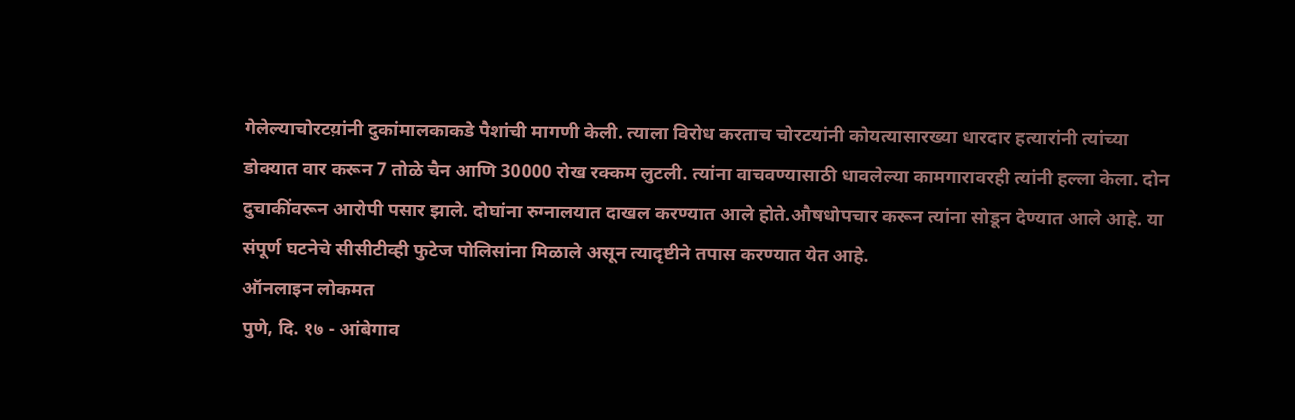गेलेल्याचोरटय़ांनी दुकांमालकाकडे पैशांची मागणी केली. त्याला विरोध करताच चोरटयांनी कोयत्यासारख्या धारदार हत्यारांनी त्यांच्या डोक्यात वार करून 7 तोळे चैन आणि 30000 रोख रक्कम लुटली. त्यांना वाचवण्यासाठी धावलेल्या कामगारावरही त्यांनी हल्ला केला. दोन दुचाकींवरून आरोपी पसार झाले. दोघांना रुग्नालयात दाखल करण्यात आले होते.औषधोपचार करून त्यांना सोडून देण्यात आले आहे. या संपूर्ण घटनेचे सीसीटीव्ही फुटेज पोलिसांना मिळाले असून त्यादृष्टीने तपास करण्यात येत आहे.
ऑनलाइन लोकमत
पुणे, दि. १७ - आंबेगाव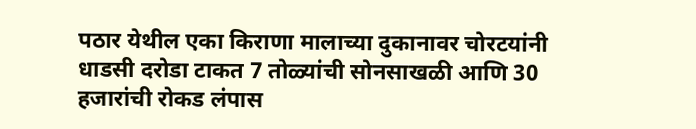पठार येथील एका किराणा मालाच्या दुकानावर चोरटयांनी धाडसी दरोडा टाकत 7 तोळ्यांची सोनसाखळी आणि 30 हजारांची रोकड लंपास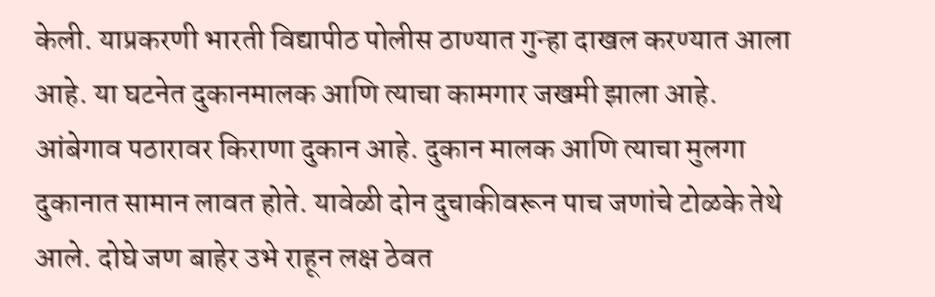केली. याप्रकरणी भारती विद्यापीठ पोलीस ठाण्यात गुन्हा दाखल करण्यात आला आहे. या घटनेत दुकानमालक आणि त्याचा कामगार जखमी झाला आहे.
आंबेगाव पठारावर किराणा दुकान आहे. दुकान मालक आणि त्याचा मुलगा दुकानात सामान लावत होते. यावेळी दोन दुचाकीवरून पाच जणांचे टोळके तेथे आले. दोघे जण बाहेर उभे राहून लक्ष ठेवत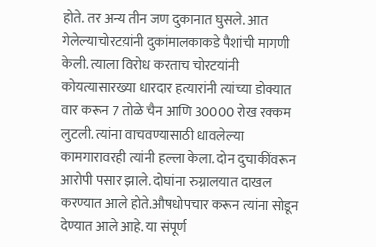होते. तर अन्य तीन जण दुकानात घुसले. आत गेलेल्याचोरटय़ांनी दुकांमालकाकडे पैशांची मागणी केली. त्याला विरोध करताच चोरटयांनी कोयत्यासारख्या धारदार हत्यारांनी त्यांच्या डोक्यात वार करून 7 तोळे चैन आणि 30000 रोख रक्कम लुटली. त्यांना वाचवण्यासाठी धावलेल्या कामगारावरही त्यांनी हल्ला केला. दोन दुचाकींवरून आरोपी पसार झाले. दोघांना रुग्नालयात दाखल करण्यात आले होते.औषधोपचार करून त्यांना सोडून देण्यात आले आहे. या संपूर्ण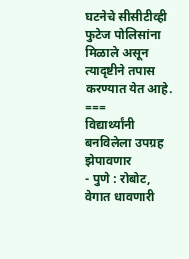घटनेचे सीसीटीव्ही फुटेज पोलिसांना मिळाले असून त्यादृष्टीने तपास करण्यात येत आहे.
===
विद्यार्थ्यांनी बनविलेला उपग्रह झेपावणार
- पुणे : रोबोट, वेगात धावणारी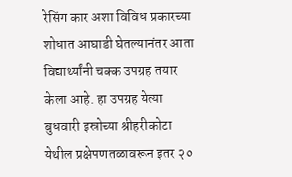रेसिंग कार अशा विविध प्रकारच्या शोधात आघाडी घेतल्यानंतर आता विद्यार्थ्यांनी चक्क उपग्रह तयार केला आहे. हा उपग्रह येत्या बुधवारी इस्रोच्या श्रीहरीकोटा येथील प्रक्षेपणतळावरून इतर २०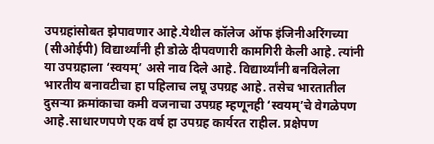उपग्रहांसोबत झेपावणार आहे.येथील कॉलेज ऑफ इंजिनीअरिंगच्या (सीओईपी) विद्यार्थ्यांनी ही डोळे दीपवणारी कामगिरी केली आहे. त्यांनी या उपग्रहाला ‘स्वयम्’ असे नाव दिले आहे. विद्यार्थ्यांनी बनविलेला भारतीय बनावटीचा हा पहिलाच लघू उपग्रह आहे. तसेच भारतातील दुसऱ्या क्रमांकाचा कमी वजनाचा उपग्रह म्हणूनही ‘स्वयम्’चे वेगळेपण आहे.साधारणपणे एक वर्ष हा उपग्रह कार्यरत राहील. प्रक्षेपण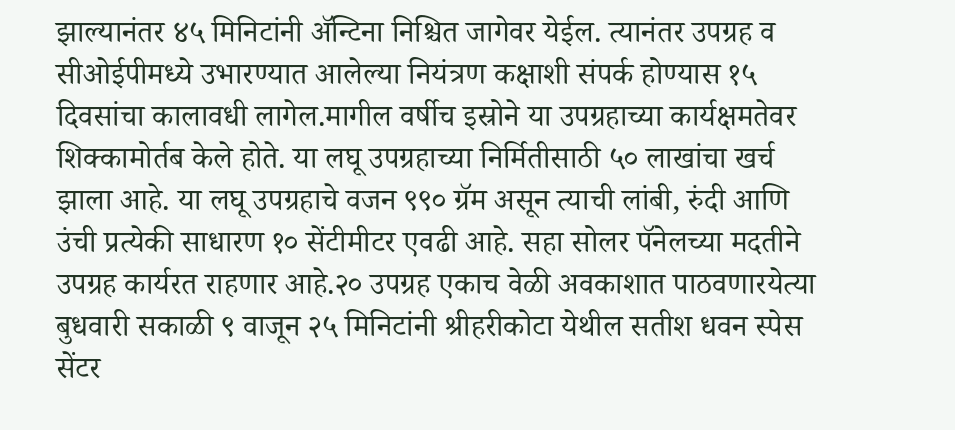झाल्यानंतर ४५ मिनिटांनी ॲन्टिना निश्चित जागेवर येईल. त्यानंतर उपग्रह व सीओईपीमध्ये उभारण्यात आलेल्या नियंत्रण कक्षाशी संपर्क होण्यास १५ दिवसांचा कालावधी लागेल.मागील वर्षीच इस्रोने या उपग्रहाच्या कार्यक्षमतेवर शिक्कामोर्तब केले होते. या लघू उपग्रहाच्या निर्मितीसाठी ५० लाखांचा खर्च झाला आहे. या लघू उपग्रहाचे वजन ९९० ग्रॅम असून त्याची लांबी, रुंदी आणि उंची प्रत्येकी साधारण १० सेंटीमीटर एवढी आहे. सहा सोलर पॅनेलच्या मदतीने उपग्रह कार्यरत राहणार आहे.२० उपग्रह एकाच वेळी अवकाशात पाठवणारयेत्या बुधवारी सकाळी ९ वाजून २५ मिनिटांनी श्रीहरीकोटा येथील सतीश धवन स्पेस सेंटर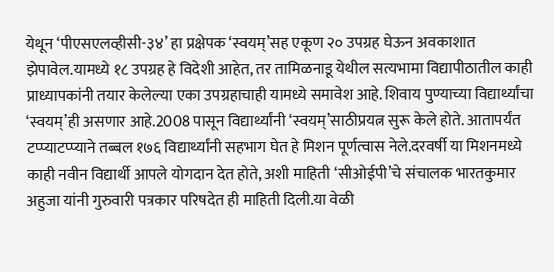येथून ‘पीएसएलव्हीसी-३४’ हा प्रक्षेपक ‘स्वयम्’सह एकूण २० उपग्रह घेऊन अवकाशात झेपावेल.यामध्ये १८ उपग्रह हे विदेशी आहेत, तर तामिळनाडू येथील सत्यभामा विद्यापीठातील काही प्राध्यापकांनी तयार केलेल्या एका उपग्रहाचाही यामध्ये समावेश आहे. शिवाय पुण्याच्या विद्यार्थ्यांचा ‘स्वयम्’ही असणार आहे.2008 पासून विद्यार्थ्यांनी ‘स्वयम्’साठीप्रयत्न सुरू केले होते. आतापर्यंत टप्प्याटप्प्याने तब्बल १७६ विद्यार्थ्यांनी सहभाग घेत हे मिशन पूर्णत्वास नेले.दरवर्षी या मिशनमध्ये काही नवीन विद्यार्थी आपले योगदान देत होते, अशी माहिती ‘सीओईपी’चे संचालक भारतकुमार अहुजा यांनी गुरुवारी पत्रकार परिषदेत ही माहिती दिली.या वेळी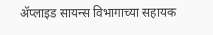ॲप्लाइड सायन्स विभागाच्या सहायक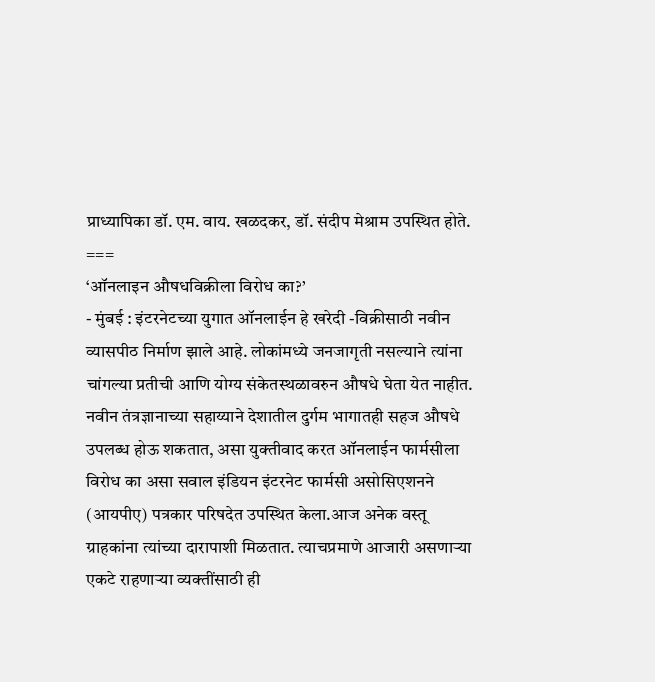प्राध्यापिका डॉ. एम. वाय. खळदकर, डॉ. संदीप मेश्राम उपस्थित होते.
===
‘ऑनलाइन औषधविक्रीला विरोध का?’
- मुंबई : इंटरनेटच्या युगात ऑनलाईन हे खरेदी -विक्रीसाठी नवीन व्यासपीठ निर्माण झाले आहे. लोकांमध्ये जनजागृती नसल्याने त्यांना चांगल्या प्रतीची आणि योग्य संकेतस्थळावरुन औषधे घेता येत नाहीत. नवीन तंत्रज्ञानाच्या सहाय्याने देशातील दुर्गम भागातही सहज औषधे उपलब्ध होऊ शकतात, असा युक्तीवाद करत ऑनलाईन फार्मसीला विरोध का असा सवाल इंडियन इंटरनेट फार्मसी असोसिएशनने (आयपीए) पत्रकार परिषदेत उपस्थित केला.आज अनेक वस्तू ग्राहकांना त्यांच्या दारापाशी मिळतात. त्याचप्रमाणे आजारी असणाऱ्या एकटे राहणाऱ्या व्यक्तींसाठी ही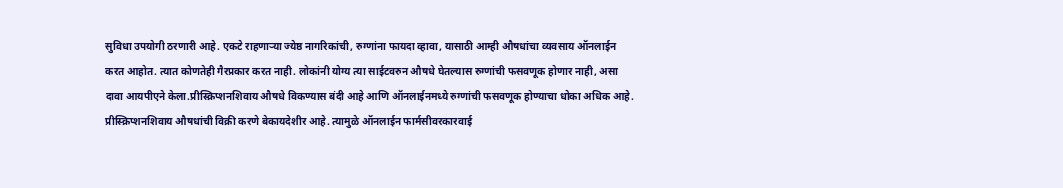सुविधा उपयोगी ठरणारी आहे. एकटे राहणाऱ्या ज्येष्ठ नागरिकांची, रुग्णांना फायदा व्हावा, यासाठी आम्ही औषधांचा व्यवसाय ऑनलाईन करत आहोत. त्यात कोणतेही गैरप्रकार करत नाही. लोकांनी योग्य त्या साईटवरुन औषधे घेतल्यास रुग्णांची फसवणूक होणार नाही, असा दावा आयपीएने केला.प्रीस्क्रिप्शनशिवाय औषधे विकण्यास बंदी आहे आणि ऑनलाईनमध्ये रुग्णांची फसवणूक होण्याचा धोका अधिक आहे. प्रीस्क्रिप्शनशिवाय औषधांची विक्री करणे बेकायदेशीर आहे. त्यामुळे ऑनलाईन फार्मसीवरकारवाई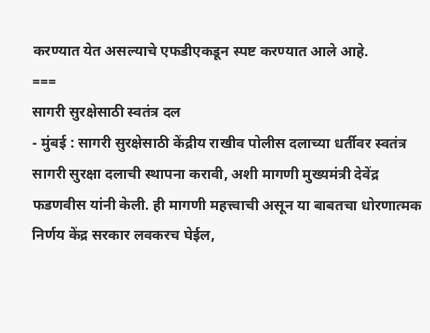करण्यात येत असल्याचे एफडीएकडून स्पष्ट करण्यात आले आहे.
===
सागरी सुरक्षेसाठी स्वतंत्र दल
- मुंबई : सागरी सुरक्षेसाठी केंद्रीय राखीव पोलीस दलाच्या धर्तीवर स्वतंत्र सागरी सुरक्षा दलाची स्थापना करावी, अशी मागणी मुख्यमंत्री देवेंद्र फडणवीस यांनी केली. ही मागणी महत्त्वाची असून या बाबतचा धोरणात्मक निर्णय केंद्र सरकार लवकरच घेईल,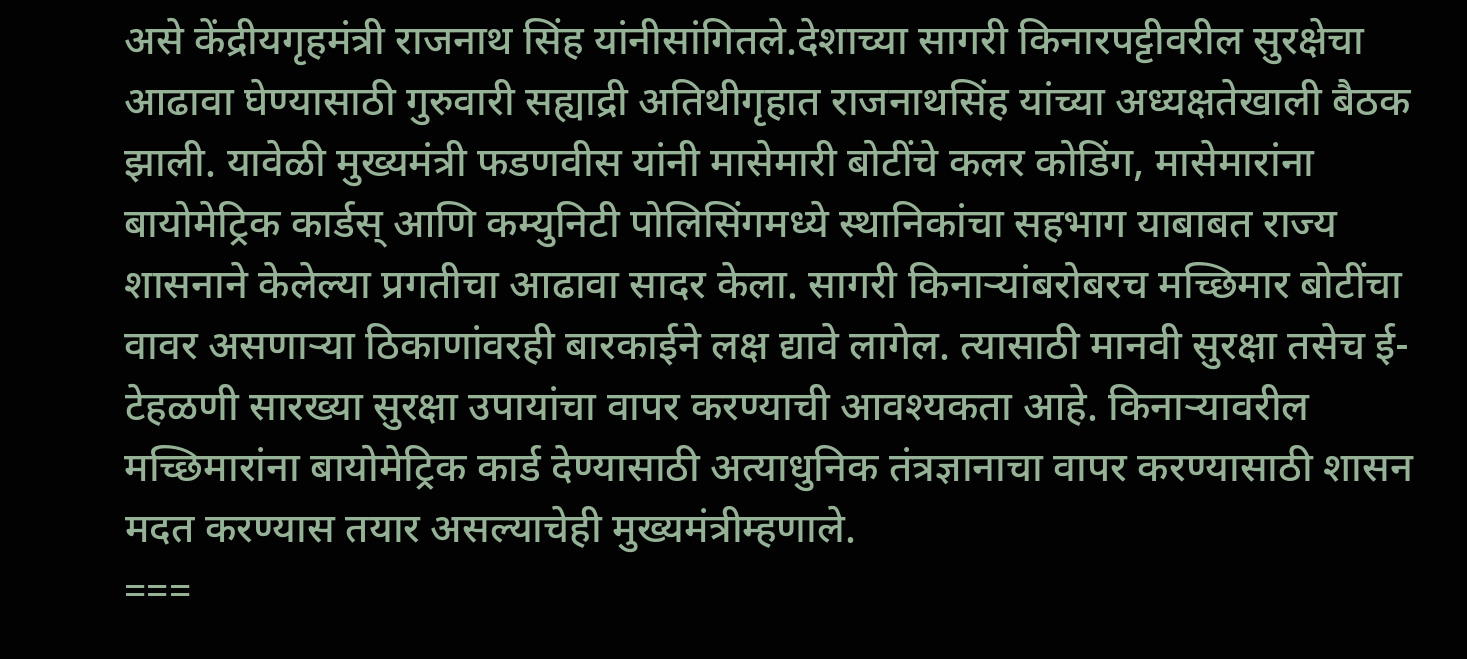असे केंद्रीयगृहमंत्री राजनाथ सिंह यांनीसांगितले.देशाच्या सागरी किनारपट्टीवरील सुरक्षेचा आढावा घेण्यासाठी गुरुवारी सह्याद्री अतिथीगृहात राजनाथसिंह यांच्या अध्यक्षतेखाली बैठक झाली. यावेळी मुख्यमंत्री फडणवीस यांनी मासेमारी बोटींचे कलर कोडिंग, मासेमारांना बायोमेट्रिक कार्डस् आणि कम्युनिटी पोलिसिंगमध्ये स्थानिकांचा सहभाग याबाबत राज्य शासनाने केलेल्या प्रगतीचा आढावा सादर केला. सागरी किनाऱ्यांबरोबरच मच्छिमार बोटींचा वावर असणाऱ्या ठिकाणांवरही बारकाईने लक्ष द्यावे लागेल. त्यासाठी मानवी सुरक्षा तसेच ई-टेहळणी सारख्या सुरक्षा उपायांचा वापर करण्याची आवश्यकता आहे. किनाऱ्यावरील मच्छिमारांना बायोमेट्रिक कार्ड देण्यासाठी अत्याधुनिक तंत्रज्ञानाचा वापर करण्यासाठी शासन मदत करण्यास तयार असल्याचेही मुख्यमंत्रीम्हणाले.
===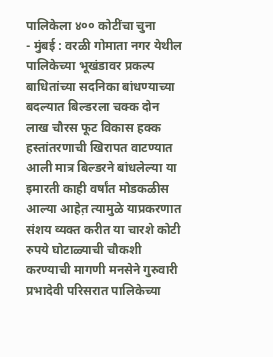पालिकेला ४०० कोटींचा चुना
- मुंबई : वरळी गोमाता नगर येथील पालिकेच्या भूखंडावर प्रकल्प बाधितांच्या सदनिका बांधण्याच्या बदल्यात बिल्डरला चक्क दोन लाख चौरस फूट विकास हक्क हस्तांतरणाची खिरापत वाटण्यात आली मात्र बिल्डरने बांधलेल्या या इमारती काही वर्षांत मोडकळीस आल्या आहेत़ त्यामुळे याप्रकरणात संशय व्यक्त करीत या चारशे कोटी रुपये घोटाळ्याची चौकशी करण्याची मागणी मनसेने गुरुवारी प्रभादेवी परिसरात पालिकेच्या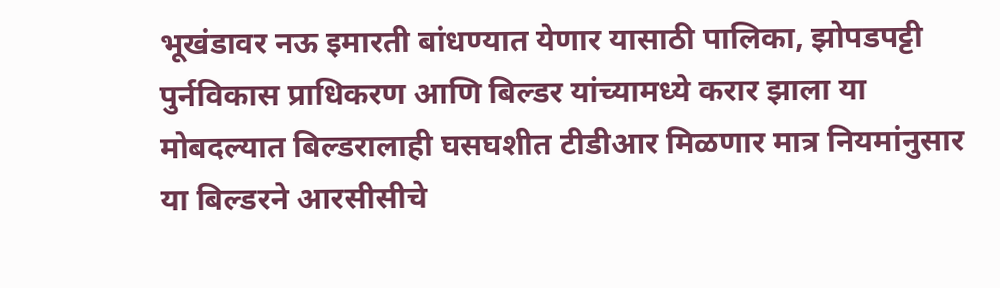भूखंडावर नऊ इमारती बांधण्यात येणार यासाठी पालिका, झोपडपट्टी पुर्नविकास प्राधिकरण आणि बिल्डर यांच्यामध्ये करार झाला या मोबदल्यात बिल्डरालाही घसघशीत टीडीआर मिळणार मात्र नियमांनुसार या बिल्डरने आरसीसीचे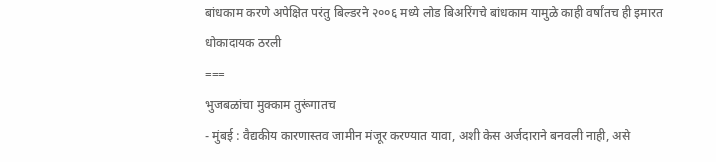बांधकाम करणे अपेक्षित परंतु बिल्डरने २००६ मध्ये लोड बिअरिंगचे बांधकाम यामुळे काही वर्षांतच ही इमारत धोकादायक ठरली
===
भुजबळांचा मुक्काम तुरूंगातच
- मुंबई : वैद्यकीय कारणास्तव जामीन मंजूर करण्यात यावा, अशी केस अर्जदाराने बनवली नाही, असे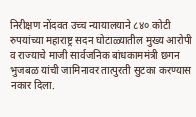निरीक्षण नोंदवत उच्च न्यायालयाने ८४० कोटी रुपयांच्या महाराष्ट्र सदन घोटाळ्यातील मुख्य आरोपी व राज्याचे माजी सार्वजनिक बांधकाममंत्री छगन भुजबळ यांची जामिनावर तात्पुरती सुटका करण्यास नकार दिला.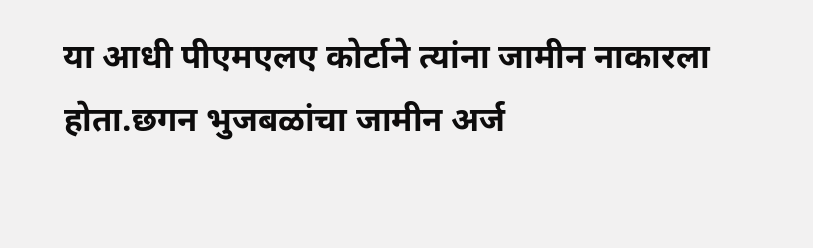या आधी पीएमएलए कोर्टाने त्यांना जामीन नाकारला होता.छगन भुजबळांचा जामीन अर्ज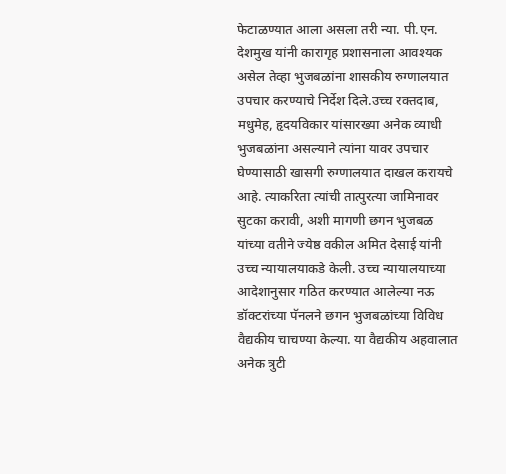फेटाळण्यात आला असला तरी न्या. पी.एन. देशमुख यांनी कारागृह प्रशासनाला आवश्यक असेल तेव्हा भुजबळांना शासकीय रुग्णालयात उपचार करण्याचे निर्देश दिले.उच्च रक्तदाब, मधुमेह, हृदयविकार यांसारख्या अनेक व्याधी भुजबळांना असल्याने त्यांना यावर उपचार घेण्यासाठी खासगी रुग्णालयात दाखल करायचे आहे. त्याकरिता त्यांची तात्पुरत्या जामिनावर सुटका करावी, अशी मागणी छगन भुजबळ यांच्या वतीने ज्येष्ठ वकील अमित देसाई यांनी उच्च न्यायालयाकडे केली. उच्च न्यायालयाच्या आदेशानुसार गठित करण्यात आलेल्या नऊ डॉक्टरांच्या पॅनलने छगन भुजबळांच्या विविध वैद्यकीय चाचण्या केल्या. या वैद्यकीय अहवालात अनेक त्रुटी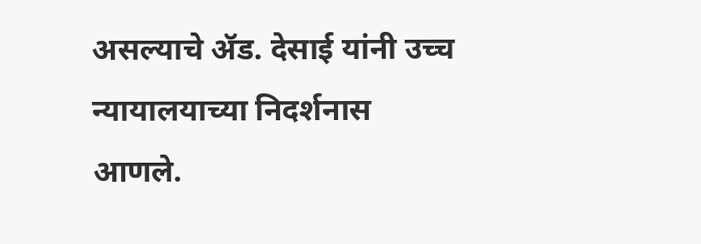असल्याचे ॲड. देसाई यांनी उच्च न्यायालयाच्या निदर्शनास आणले.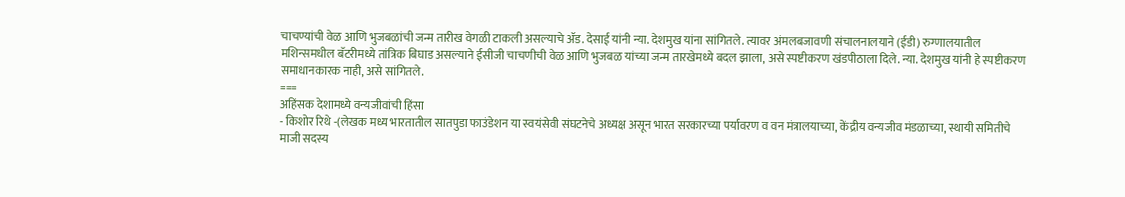चाचण्यांची वेळ आणि भुजबळांची जन्म तारीख वेगळी टाकली असल्याचे ॲड. देसाई यांनी न्या. देशमुख यांना सांगितले. त्यावर अंमलबजावणी संचालनालयाने (ईडी) रुग्णालयातील मशिन्समधील बॅटरीमध्ये तांत्रिक बिघाड असल्याने ईसीजी चाचणीची वेळ आणि भुजबळ यांच्या जन्म तारखेमध्ये बदल झाला, असे स्पष्टीकरण खंडपीठाला दिले. न्या. देशमुख यांनी हे स्पष्टीकरण समाधानकारक नाही, असे सांगितले.
===
अहिंसक देशामध्ये वन्यजीवांची हिंसा
- किशोर रिथे -(लेखक मध्य भारतातील सातपुडा फाउंडेशन या स्वयंसेवी संघटनेचे अध्यक्ष असून भारत सरकारच्या पर्यावरण व वन मंत्रालयाच्या, केंद्रीय वन्यजीव मंडळाच्या, स्थायी समितीचे माजी सदस्य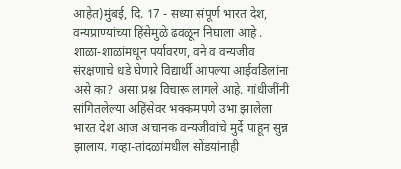आहेत)मुंबई, दि. 17 - सध्या संपूर्ण भारत देश, वन्यप्राण्यांच्या हिंसेमुळे ढवळून निघाला आहे . शाळा-शाळांमधून पर्यावरण, वने व वन्यजीव संरक्षणाचे धडे घेणारे विद्यार्थी आपल्या आईवडिलांना असे का? असा प्रश्न विचारू लागले आहे. गांधीजींनी सांगितलेल्या अहिंसेवर भक्कमपणे उभा झालेला भारत देश आज अचानक वन्यजीवांचे मुर्दे पाहून सुन्न झालाय. गव्हा-तांदळांमधील सोंडयांनाही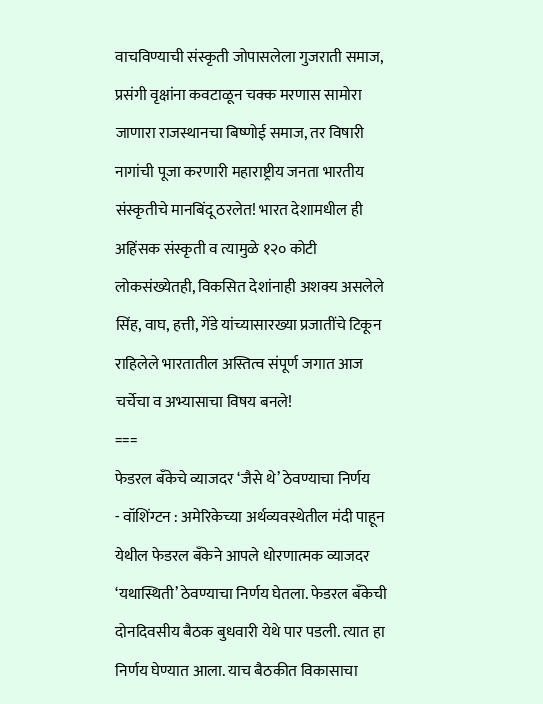वाचविण्याची संस्कृती जोपासलेला गुजराती समाज, प्रसंगी वृक्षांना कवटाळून चक्क मरणास सामोरा जाणारा राजस्थानचा बिष्णोई समाज, तर विषारी नागांची पूजा करणारी महाराष्ट्रीय जनता भारतीय संस्कृतीचे मानबिंदू ठरलेत! भारत देशामधील ही अहिंसक संस्कृती व त्यामुळे १२० कोटी लोकसंख्येतही, विकसित देशांनाही अशक्य असलेले सिंह, वाघ, हत्ती, गेंडे यांच्यासारख्या प्रजातींचे टिकून राहिलेले भारतातील अस्तित्व संपूर्ण जगात आज चर्चेचा व अभ्यासाचा विषय बनले!
===
फेडरल बँकेचे व्याजदर ‘जैसे थे’ ठेवण्याचा निर्णय
- वॉशिंग्टन : अमेरिकेच्या अर्थव्यवस्थेतील मंदी पाहून येथील फेडरल बँकेने आपले धोरणात्मक व्याजदर ‘यथास्थिती’ ठेवण्याचा निर्णय घेतला. फेडरल बँकेची दोनदिवसीय बैठक बुधवारी येथे पार पडली. त्यात हा निर्णय घेण्यात आला. याच बैठकीत विकासाचा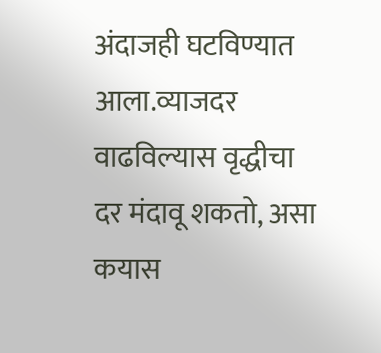अंदाजही घटविण्यात आला.व्याजदर वाढविल्यास वृद्धीचा दर मंदावू शकतो, असा कयास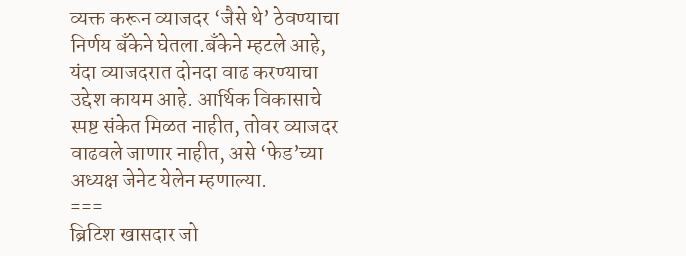व्यक्त करून व्याजदर ‘जैसे थे’ ठेवण्याचा निर्णय बँकेने घेतला.बँकेने म्हटले आहे, यंदा व्याजदरात दोनदा वाढ करण्याचा उद्देश कायम आहे. आर्थिक विकासाचे स्पष्ट संकेत मिळत नाहीत, तोवर व्याजदर वाढवले जाणार नाहीत, असे ‘फेड’च्या अध्यक्ष जेनेट येलेन म्हणाल्या.
===
ब्रिटिश खासदार जो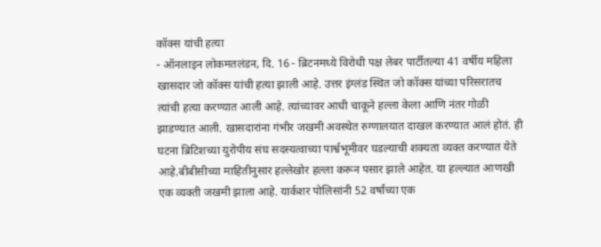कॉक्स यांची हत्या
- ऑनलाइन लोकमतलंडन, दि. 16 - ब्रिटनमध्ये विरोधी पक्ष लेबर पार्टीतल्या 41 वर्षीय महिला खासदार जो कॉक्स यांची हत्या झाली आहे. उत्तर इंग्लंड स्थित जो कॉक्स यांच्या परिसरातच त्यांची हत्या करण्यात आली आहे. त्यांच्यावर आधी चाकूने हल्ला केला आणि नंतर गोळी झाडण्यात आली. खासदारांना गंभीर जखमी अवस्थेत रुग्णालयात दाखल करण्यात आलं होतं. ही घटना ब्रिटिशच्या युरोपीय संघ सदस्यत्वाच्या पार्श्वभूमीवर घडल्याची शक्यता व्यक्त करण्यात येते आहे.बीबीसीच्या माहितीनुसार हल्लेखोर हल्ला करून पसार झाले आहेत. या हल्ल्यात आणखी एक व्यक्ती जखमी झाला आहे. यार्कशर पोलिसांनी 52 वर्षांच्या एक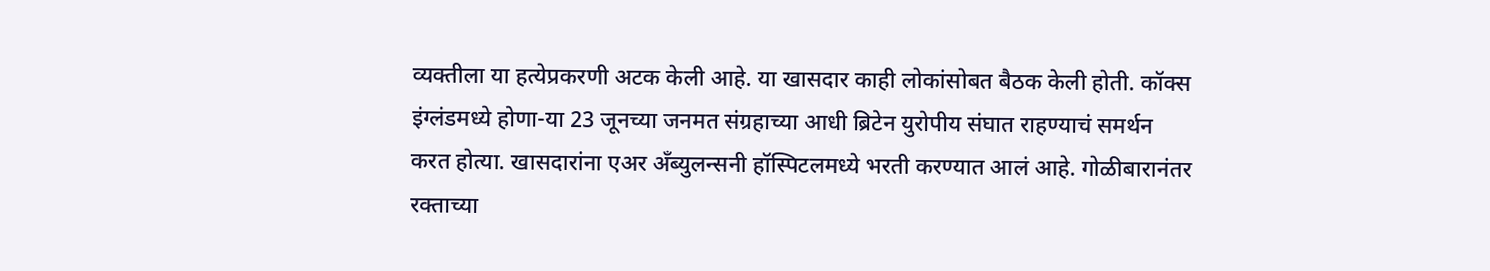व्यक्तीला या हत्येप्रकरणी अटक केली आहे. या खासदार काही लोकांसोबत बैठक केली होती. कॉक्स इंग्लंडमध्ये होणा-या 23 जूनच्या जनमत संग्रहाच्या आधी ब्रिटेन युरोपीय संघात राहण्याचं समर्थन करत होत्या. खासदारांना एअर अँब्युलन्सनी हॉस्पिटलमध्ये भरती करण्यात आलं आहे. गोळीबारानंतर रक्ताच्या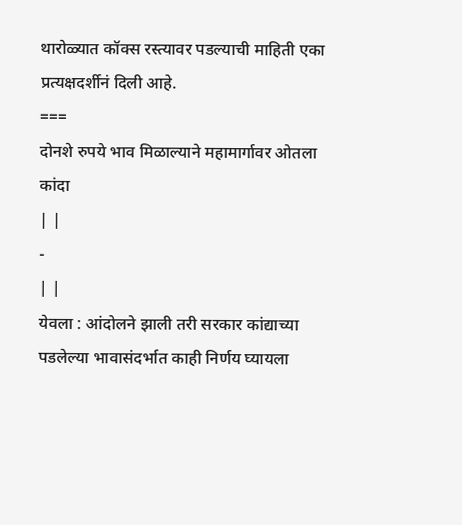थारोळ्यात कॉक्स रस्त्यावर पडल्याची माहिती एका प्रत्यक्षदर्शीनं दिली आहे.
===
दोनशे रुपये भाव मिळाल्याने महामार्गावर ओतला कांदा
| |
-
| |
येवला : आंदोलने झाली तरी सरकार कांद्याच्या पडलेल्या भावासंदर्भात काही निर्णय घ्यायला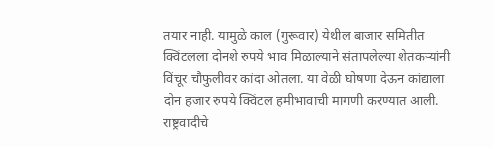तयार नाही. यामुळे काल (गुरूवार) येथील बाजार समितीत क्विंटलला दोनशे रुपये भाव मिळाल्याने संतापलेल्या शेतकऱ्यांनी विंचूर चौफुलीवर कांदा ओतला. या वेळी घोषणा देऊन कांद्याला दोन हजार रुपये क्विंटल हमीभावाची मागणी करण्यात आली.
राष्ट्रवादीचे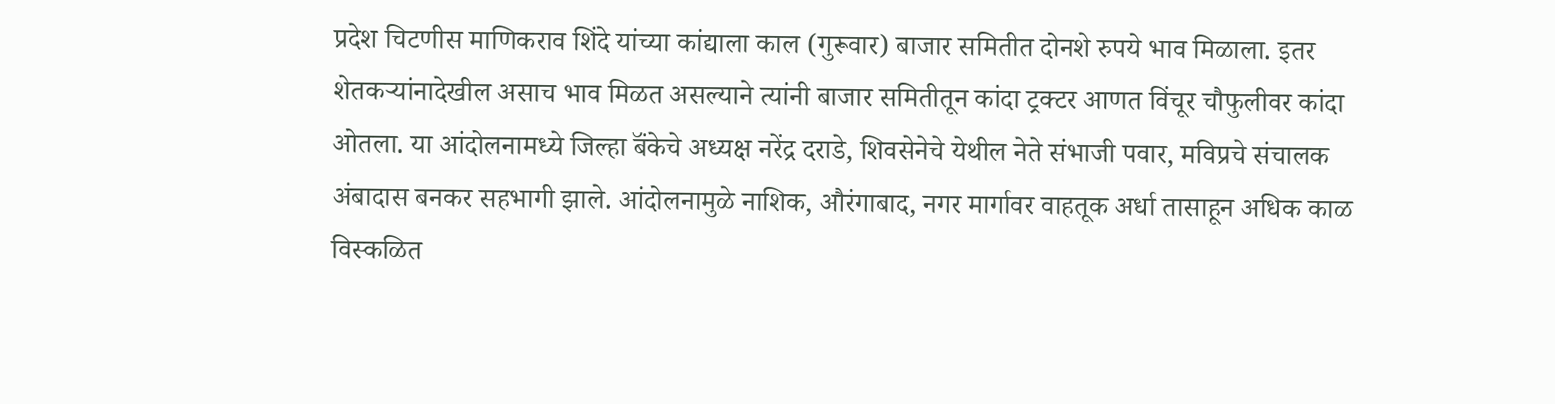प्रदेश चिटणीस माणिकराव शिंदे यांच्या कांद्याला काल (गुरूवार) बाजार समितीत दोनशे रुपये भाव मिळाला. इतर शेतकऱ्यांनादेखील असाच भाव मिळत असल्याने त्यांनी बाजार समितीतून कांदा ट्रक्टर आणत विंचूर चौफुलीवर कांदा ओतला. या आंदोलनामध्ये जिल्हा बॅंकेचे अध्यक्ष नरेंद्र दराडे, शिवसेनेचे येथील नेते संभाजी पवार, मविप्रचे संचालक अंबादास बनकर सहभागी झाले. आंदोलनामुळे नाशिक, औरंगाबाद, नगर मार्गावर वाहतूक अर्धा तासाहून अधिक काळ विस्कळित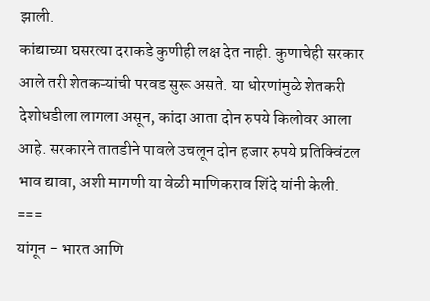झाली.
कांद्याच्या घसरत्या दराकडे कुणीही लक्ष देत नाही. कुणाचेही सरकार आले तरी शेतकऱ्यांची परवड सुरू असते. या धोरणांमुळे शेतकरी देशोधडीला लागला असून, कांदा आता दोन रुपये किलोवर आला आहे. सरकारने तातडीने पावले उचलून दोन हजार रुपये प्रतिक्विंटल भाव द्यावा, अशी मागणी या वेळी माणिकराव शिंदे यांनी केली.
===
यांगून - भारत आणि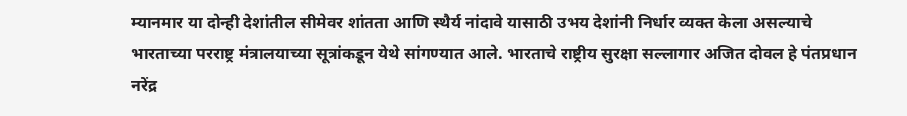म्यानमार या दोन्ही देशांतील सीमेवर शांतता आणि स्थैर्य नांदावे यासाठी उभय देशांनी निर्धार व्यक्त केला असल्याचे भारताच्या परराष्ट्र मंत्रालयाच्या सूत्रांकडून येथे सांगण्यात आले. भारताचे राष्ट्रीय सुरक्षा सल्लागार अजित दोवल हे पंतप्रधान नरेंद्र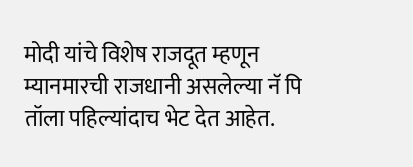मोदी यांचे विशेष राजदूत म्हणून म्यानमारची राजधानी असलेल्या नॅ पि तॉला पहिल्यांदाच भेट देत आहेत.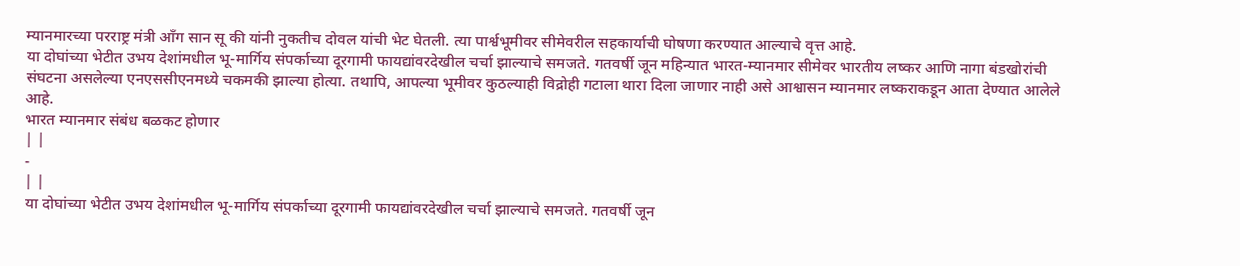म्यानमारच्या परराष्ट्र मंत्री ऑंग सान सू की यांनी नुकतीच दोवल यांची भेट घेतली. त्या पार्श्वभूमीवर सीमेवरील सहकार्याची घोषणा करण्यात आल्याचे वृत्त आहे.
या दोघांच्या भेटीत उभय देशांमधील भू-मार्गिय संपर्काच्या दूरगामी फायद्यांवरदेखील चर्चा झाल्याचे समजते. गतवर्षी जून महिन्यात भारत-म्यानमार सीमेवर भारतीय लष्कर आणि नागा बंडखोरांची संघटना असलेल्या एनएससीएनमध्ये चकमकी झाल्या होत्या. तथापि, आपल्या भूमीवर कुठल्याही विद्रोही गटाला थारा दिला जाणार नाही असे आश्वासन म्यानमार लष्कराकडून आता देण्यात आलेले आहे.
भारत म्यानमार संबंध बळकट होणार
| |
-
| |
या दोघांच्या भेटीत उभय देशांमधील भू-मार्गिय संपर्काच्या दूरगामी फायद्यांवरदेखील चर्चा झाल्याचे समजते. गतवर्षी जून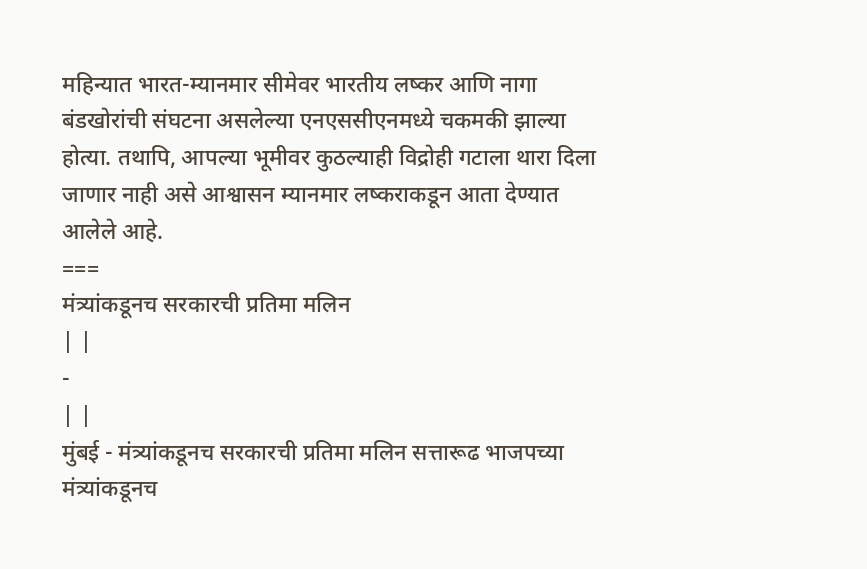महिन्यात भारत-म्यानमार सीमेवर भारतीय लष्कर आणि नागा बंडखोरांची संघटना असलेल्या एनएससीएनमध्ये चकमकी झाल्या होत्या. तथापि, आपल्या भूमीवर कुठल्याही विद्रोही गटाला थारा दिला जाणार नाही असे आश्वासन म्यानमार लष्कराकडून आता देण्यात आलेले आहे.
===
मंत्र्यांकडूनच सरकारची प्रतिमा मलिन
| |
-
| |
मुंबई - मंत्र्यांकडूनच सरकारची प्रतिमा मलिन सत्तारूढ भाजपच्या मंत्र्यांकडूनच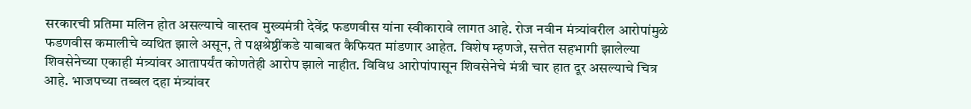सरकारची प्रतिमा मलिन होत असल्याचे वास्तव मुख्यमंत्री देवेंद्र फडणवीस यांना स्वीकारावे लागत आहे. रोज नवीन मंत्र्यांवरील आरोपांमुळे फडणवीस कमालीचे व्यथित झाले असून, ते पक्षश्रेष्ठींकडे याबाबत कैफियत मांडणार आहेत. विशेष म्हणजे, सत्तेत सहभागी झालेल्या शिवसेनेच्या एकाही मंत्र्यांवर आतापर्यंत कोणतेही आरोप झाले नाहीत. विविध आरोपांपासून शिवसेनेचे मंत्री चार हात दूर असल्याचे चित्र आहे. भाजपच्या तब्बल दहा मंत्र्यांवर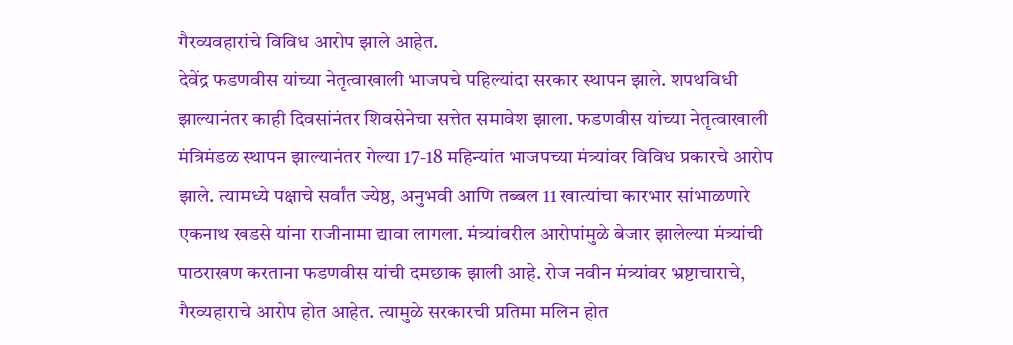गैरव्यवहारांचे विविध आरोप झाले आहेत.
देवेंद्र फडणवीस यांच्या नेतृत्वाखाली भाजपचे पहिल्यांदा सरकार स्थापन झाले. शपथविधी झाल्यानंतर काही दिवसांनंतर शिवसेनेचा सत्तेत समावेश झाला. फडणवीस यांच्या नेतृत्वाखाली मंत्रिमंडळ स्थापन झाल्यानंतर गेल्या 17-18 महिन्यांत भाजपच्या मंत्र्यांवर विविध प्रकारचे आरोप झाले. त्यामध्ये पक्षाचे सर्वांत ज्येष्ठ, अनुभवी आणि तब्बल 11 खात्यांचा कारभार सांभाळणारे एकनाथ खडसे यांना राजीनामा द्यावा लागला. मंत्र्यांवरील आरोपांमुळे बेजार झालेल्या मंत्र्यांची पाठराखण करताना फडणवीस यांची दमछाक झाली आहे. रोज नवीन मंत्र्यांवर भ्रष्टाचाराचे, गैरव्यहाराचे आरोप होत आहेत. त्यामुळे सरकारची प्रतिमा मलिन होत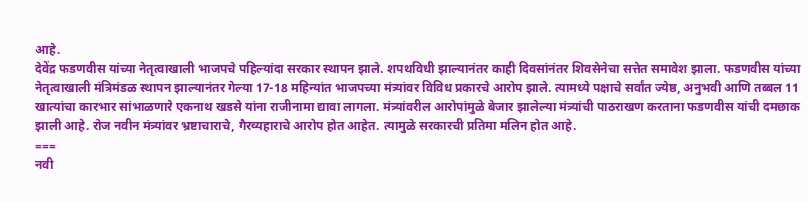आहे.
देवेंद्र फडणवीस यांच्या नेतृत्वाखाली भाजपचे पहिल्यांदा सरकार स्थापन झाले. शपथविधी झाल्यानंतर काही दिवसांनंतर शिवसेनेचा सत्तेत समावेश झाला. फडणवीस यांच्या नेतृत्वाखाली मंत्रिमंडळ स्थापन झाल्यानंतर गेल्या 17-18 महिन्यांत भाजपच्या मंत्र्यांवर विविध प्रकारचे आरोप झाले. त्यामध्ये पक्षाचे सर्वांत ज्येष्ठ, अनुभवी आणि तब्बल 11 खात्यांचा कारभार सांभाळणारे एकनाथ खडसे यांना राजीनामा द्यावा लागला. मंत्र्यांवरील आरोपांमुळे बेजार झालेल्या मंत्र्यांची पाठराखण करताना फडणवीस यांची दमछाक झाली आहे. रोज नवीन मंत्र्यांवर भ्रष्टाचाराचे, गैरव्यहाराचे आरोप होत आहेत. त्यामुळे सरकारची प्रतिमा मलिन होत आहे.
===
नवी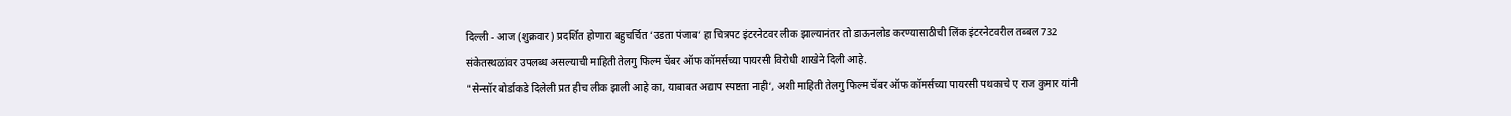दिल्ली - आज (शुक्रवार) प्रदर्शित होणारा बहुचर्चित ‘उडता पंजाब‘ हा चित्रपट इंटरनेटवर लीक झाल्यानंतर तो डाऊनलोड करण्यासाठीची लिंक इंटरनेटवरील तब्बल 732 संकेतस्थळांवर उपलब्ध असल्याची माहिती तेलगु फिल्म चेंबर ऑफ कॉमर्सच्या पायरसी विरोधी शाखेने दिली आहे.
"सेन्सॉर बोर्डाकडे दिलेली प्रत हीच लीक झाली आहे का, याबाबत अद्याप स्पष्टता नाही‘, अशी माहिती तेलगु फिल्म चेंबर ऑफ कॉमर्सच्या पायरसी पथकाचे ए राज कुमार यांनी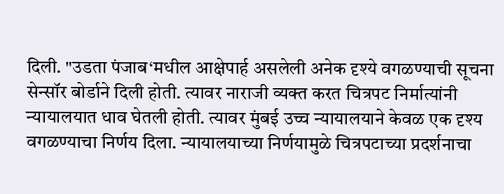दिली. "उडता पंजाब‘मधील आक्षेपार्ह असलेली अनेक दृश्ये वगळण्याची सूचना सेन्सॉर बोर्डाने दिली होती. त्यावर नाराजी व्यक्त करत चित्रपट निर्मात्यांनी न्यायालयात धाव घेतली होती. त्यावर मुंबई उच्च न्यायालयाने केवळ एक दृश्य वगळण्याचा निर्णय दिला. न्यायालयाच्या निर्णयामुळे चित्रपटाच्या प्रदर्शनाचा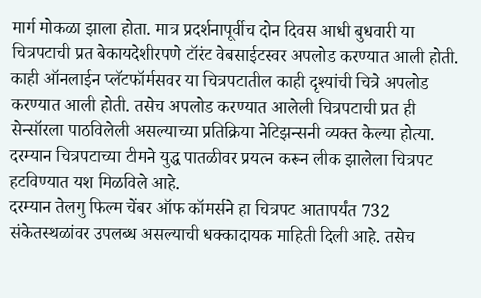मार्ग मोकळा झाला होता. मात्र प्रदर्शनापूर्वीच दोन दिवस आधी बुधवारी या चित्रपटाची प्रत बेकायदेशीरपणे टॉरंट वेबसाईटस्वर अपलोड करण्यात आली होती. काही ऑनलाईन प्लॅटफॉर्मसवर या चित्रपटातील काही दृश्यांची चित्रे अपलोड करण्यात आली होती. तसेच अपलोड करण्यात आलेली चित्रपटाची प्रत ही सेन्सॉरला पाठविलेली असल्याच्या प्रतिक्रिया नेटिझन्सनी व्यक्त केल्या होत्या. दरम्यान चित्रपटाच्या टीमने युद्ध पातळीवर प्रयत्न करून लीक झालेला चित्रपट हटविण्यात यश मिळविले आहे.
दरम्यान तेलगु फिल्म चेंबर ऑफ कॉमर्सने हा चित्रपट आतापर्यंत 732 संकेतस्थळांवर उपलब्ध असल्याची धक्कादायक माहिती दिली आहे. तसेच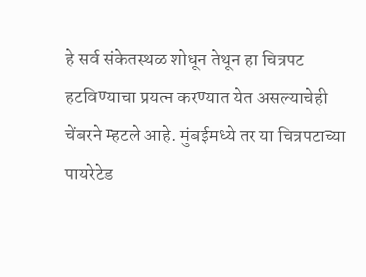हे सर्व संकेतस्थळ शोधून तेथून हा चित्रपट हटविण्याचा प्रयत्न करण्यात येत असल्याचेही चेंबरने म्हटले आहे. मुंबईमध्ये तर या चित्रपटाच्या पायरेटेड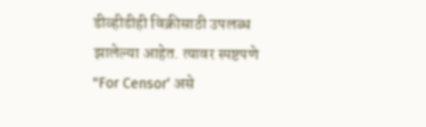डीव्हीडीही विक्रीसाठी उपलब्ध झालेल्या आहेत. त्यावर स्पष्टपणे "For Censor‘ असे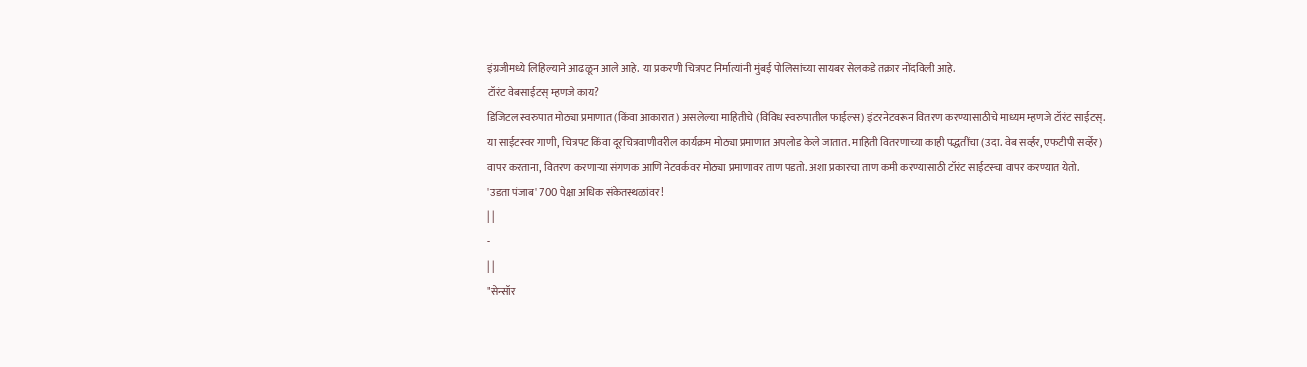इंग्रजीमध्ये लिहिल्याने आढळून आले आहे. या प्रकरणी चित्रपट निर्मात्यांनी मुंबई पोलिसांच्या सायबर सेलकडे तक्रार नोंदविली आहे.
टॉरंट वेबसाईटस् म्हणजे काय?
डिजिटल स्वरुपात मोठ्या प्रमाणात (किंवा आकारात) असलेल्या माहितीचे (विविध स्वरुपातील फाईल्स) इंटरनेटवरून वितरण करण्यासाठीचे माध्यम म्हणजे टॉरंट साईटस्. या साईटस्वर गाणी, चित्रपट किंवा दूरचित्रवाणीवरील कार्यक्रम मोठ्या प्रमाणात अपलोड केले जातात. माहिती वितरणाच्या काही पद्धतींचा (उदा. वेब सर्व्हर, एफटीपी सर्व्हेर) वापर करताना, वितरण करणाऱ्या संगणक आणि नेटवर्कवर मोठ्या प्रमाणावर ताण पडतो. अशा प्रकारचा ताण कमी करण्यासाठी टॉरंट साईटस्चा वापर करण्यात येतो.
'उडता पंजाब' 700 पेक्षा अधिक संकेतस्थळांवर!
| |
-
| |
"सेन्सॉर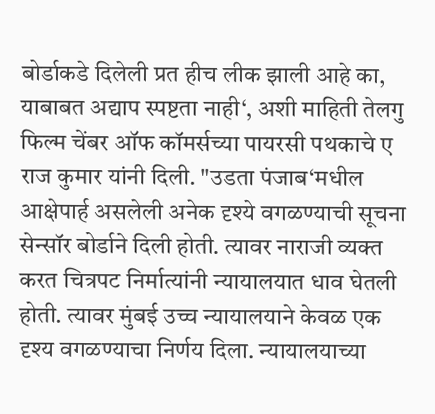बोर्डाकडे दिलेली प्रत हीच लीक झाली आहे का, याबाबत अद्याप स्पष्टता नाही‘, अशी माहिती तेलगु फिल्म चेंबर ऑफ कॉमर्सच्या पायरसी पथकाचे ए राज कुमार यांनी दिली. "उडता पंजाब‘मधील आक्षेपार्ह असलेली अनेक दृश्ये वगळण्याची सूचना सेन्सॉर बोर्डाने दिली होती. त्यावर नाराजी व्यक्त करत चित्रपट निर्मात्यांनी न्यायालयात धाव घेतली होती. त्यावर मुंबई उच्च न्यायालयाने केवळ एक दृश्य वगळण्याचा निर्णय दिला. न्यायालयाच्या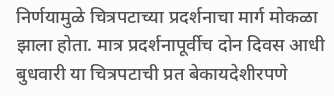निर्णयामुळे चित्रपटाच्या प्रदर्शनाचा मार्ग मोकळा झाला होता. मात्र प्रदर्शनापूर्वीच दोन दिवस आधी बुधवारी या चित्रपटाची प्रत बेकायदेशीरपणे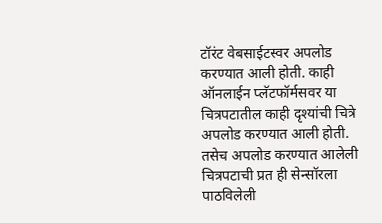टॉरंट वेबसाईटस्वर अपलोड करण्यात आली होती. काही ऑनलाईन प्लॅटफॉर्मसवर या चित्रपटातील काही दृश्यांची चित्रे अपलोड करण्यात आली होती. तसेच अपलोड करण्यात आलेली चित्रपटाची प्रत ही सेन्सॉरला पाठविलेली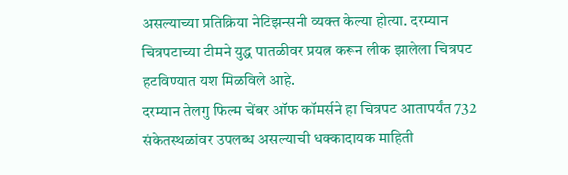असल्याच्या प्रतिक्रिया नेटिझन्सनी व्यक्त केल्या होत्या. दरम्यान चित्रपटाच्या टीमने युद्ध पातळीवर प्रयत्न करून लीक झालेला चित्रपट हटविण्यात यश मिळविले आहे.
दरम्यान तेलगु फिल्म चेंबर ऑफ कॉमर्सने हा चित्रपट आतापर्यंत 732 संकेतस्थळांवर उपलब्ध असल्याची धक्कादायक माहिती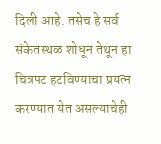दिली आहे. तसेच हे सर्व संकेतस्थळ शोधून तेथून हा चित्रपट हटविण्याचा प्रयत्न करण्यात येत असल्याचेही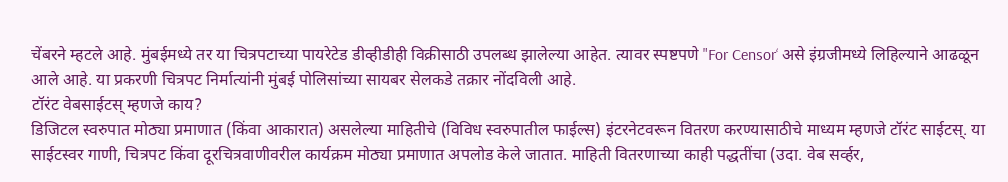चेंबरने म्हटले आहे. मुंबईमध्ये तर या चित्रपटाच्या पायरेटेड डीव्हीडीही विक्रीसाठी उपलब्ध झालेल्या आहेत. त्यावर स्पष्टपणे "For Censor‘ असे इंग्रजीमध्ये लिहिल्याने आढळून आले आहे. या प्रकरणी चित्रपट निर्मात्यांनी मुंबई पोलिसांच्या सायबर सेलकडे तक्रार नोंदविली आहे.
टॉरंट वेबसाईटस् म्हणजे काय?
डिजिटल स्वरुपात मोठ्या प्रमाणात (किंवा आकारात) असलेल्या माहितीचे (विविध स्वरुपातील फाईल्स) इंटरनेटवरून वितरण करण्यासाठीचे माध्यम म्हणजे टॉरंट साईटस्. या साईटस्वर गाणी, चित्रपट किंवा दूरचित्रवाणीवरील कार्यक्रम मोठ्या प्रमाणात अपलोड केले जातात. माहिती वितरणाच्या काही पद्धतींचा (उदा. वेब सर्व्हर,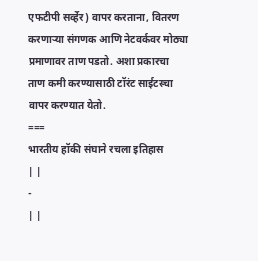एफटीपी सर्व्हेर) वापर करताना, वितरण करणाऱ्या संगणक आणि नेटवर्कवर मोठ्या प्रमाणावर ताण पडतो. अशा प्रकारचा ताण कमी करण्यासाठी टॉरंट साईटस्चा वापर करण्यात येतो.
===
भारतीय हॉकी संघाने रचला इतिहास
| |
-
| |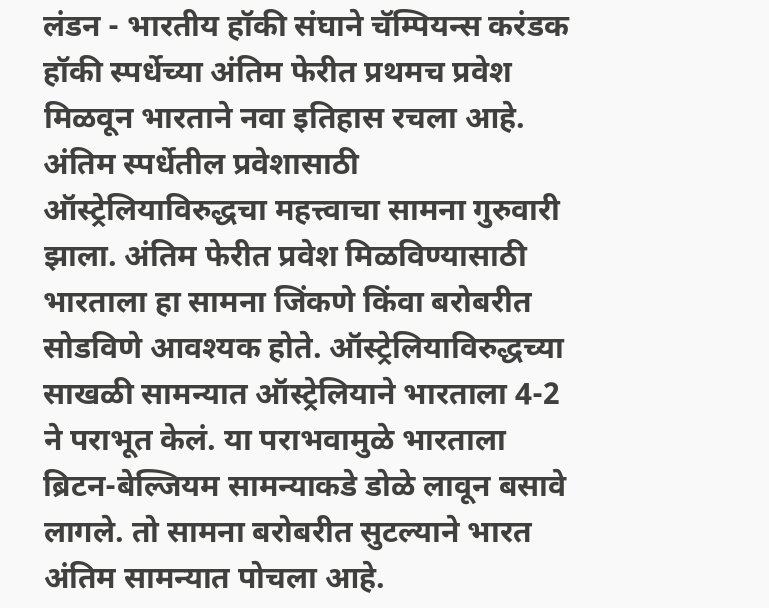लंडन - भारतीय हॉकी संघाने चॅम्पियन्स करंडक हॉकी स्पर्धेच्या अंतिम फेरीत प्रथमच प्रवेश मिळवून भारताने नवा इतिहास रचला आहे.
अंतिम स्पर्धेतील प्रवेशासाठी ऑस्ट्रेलियाविरुद्धचा महत्त्वाचा सामना गुरुवारी झाला. अंतिम फेरीत प्रवेश मिळविण्यासाठी भारताला हा सामना जिंकणे किंवा बरोबरीत सोडविणे आवश्यक होते. ऑस्ट्रेलियाविरुद्धच्या साखळी सामन्यात ऑस्ट्रेलियाने भारताला 4-2 ने पराभूत केलं. या पराभवामुळे भारताला ब्रिटन-बेल्जियम सामन्याकडे डोळे लावून बसावे लागले. तो सामना बरोबरीत सुटल्याने भारत अंतिम सामन्यात पोचला आहे.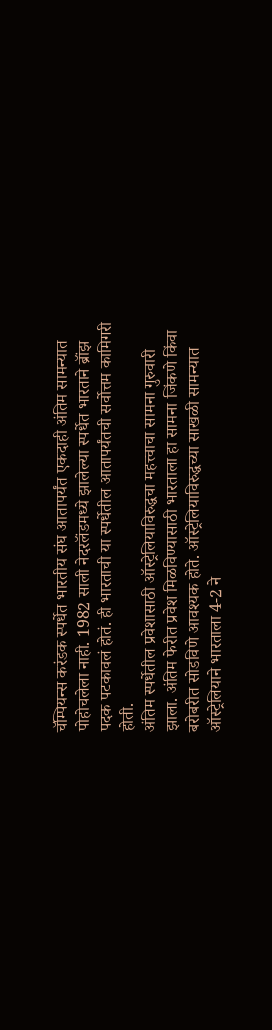चॅम्पियन्स करंडक स्पर्धेत भारतीय संघ आतापर्यंत एकदाही अंतिम सामन्यात पोहोचलेला नाही. 1982 साली नेदरलॅंडमध्ये झालेल्या स्पर्धेत भारताने ब्रॉंझ पदक पटकावलं होतं. ही भारताची या स्पर्धेतील आतापर्यंतची सर्वोत्तम कामिगरी होती.
अंतिम स्पर्धेतील प्रवेशासाठी ऑस्ट्रेलियाविरुद्धचा महत्त्वाचा सामना गुरुवारी झाला. अंतिम फेरीत प्रवेश मिळविण्यासाठी भारताला हा सामना जिंकणे किंवा बरोबरीत सोडविणे आवश्यक होते. ऑस्ट्रेलियाविरुद्धच्या साखळी सामन्यात ऑस्ट्रेलियाने भारताला 4-2 ने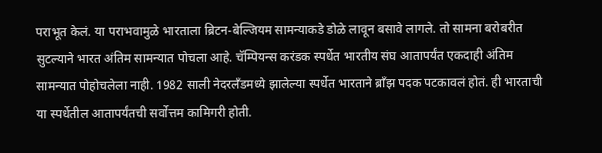पराभूत केलं. या पराभवामुळे भारताला ब्रिटन-बेल्जियम सामन्याकडे डोळे लावून बसावे लागले. तो सामना बरोबरीत सुटल्याने भारत अंतिम सामन्यात पोचला आहे. चॅम्पियन्स करंडक स्पर्धेत भारतीय संघ आतापर्यंत एकदाही अंतिम सामन्यात पोहोचलेला नाही. 1982 साली नेदरलॅंडमध्ये झालेल्या स्पर्धेत भारताने ब्रॉंझ पदक पटकावलं होतं. ही भारताची या स्पर्धेतील आतापर्यंतची सर्वोत्तम कामिगरी होती.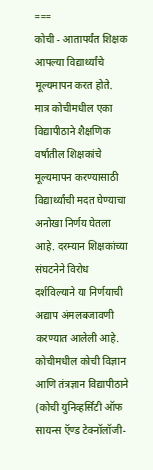===
कोची - आतापर्यंत शिक्षक आपल्या विद्यार्थ्यांचे मूल्यमापन करत होते. मात्र कोचीमधील एका विद्यापीठाने शैक्षणिक वर्षातील शिक्षकांचे मूल्यमापन करण्यासाठी विद्यार्थ्यांची मदत घेण्याचा अनोखा निर्णय घेतला आहे. दरम्यान शिक्षकांच्या संघटनेने विरोध दर्शविल्याने या निर्णयाची अद्याप अंमलबजावणी करण्यात आलेली आहे.
कोचीमधील कोची विज्ञान आणि तंत्रज्ञान विद्यापीठाने (कोची युनिव्हर्सिटी ऑफ सायन्स ऍण्ड टेक्नॉलॉजी-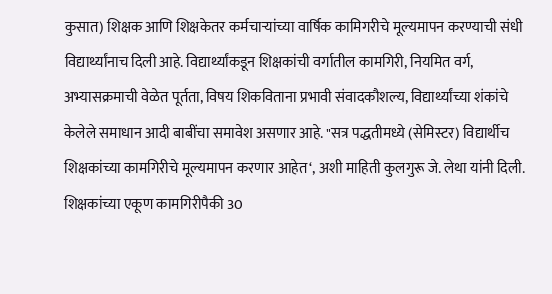कुसात) शिक्षक आणि शिक्षकेतर कर्मचाऱ्यांच्या वार्षिक कामिगरीचे मूल्यमापन करण्याची संधी विद्यार्थ्यांनाच दिली आहे. विद्यार्थ्यांकडून शिक्षकांची वर्गातील कामगिरी, नियमित वर्ग, अभ्यासक्रमाची वेळेत पूर्तता, विषय शिकविताना प्रभावी संवादकौशल्य, विद्यार्थ्यांच्या शंकांचे केलेले समाधान आदी बाबींचा समावेश असणार आहे. "सत्र पद्धतीमध्ये (सेमिस्टर) विद्यार्थीच शिक्षकांच्या कामगिरीचे मूल्यमापन करणार आहेत‘, अशी माहिती कुलगुरू जे. लेथा यांनी दिली. शिक्षकांच्या एकूण कामगिरीपैकी 30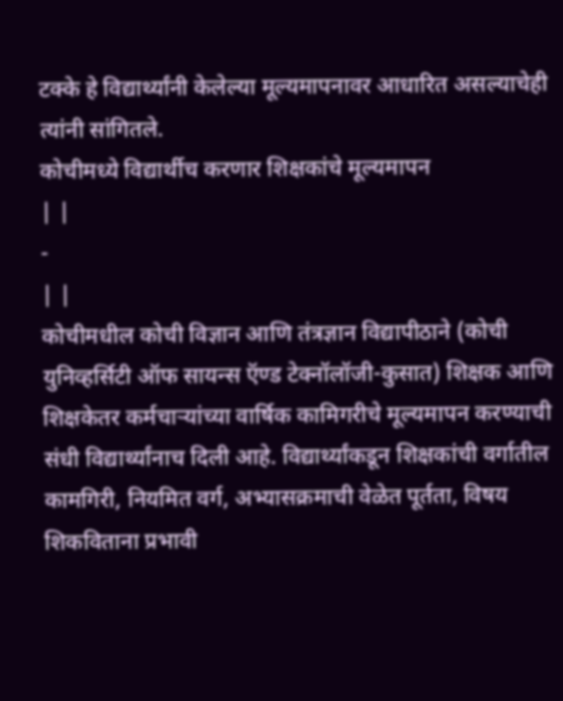टक्के हे विद्यार्थ्यांनी केलेल्या मूल्यमापनावर आधारित असल्याचेही त्यांनी सांगितले.
कोचीमध्ये विद्यार्थीच करणार शिक्षकांचे मूल्यमापन
| |
-
| |
कोचीमधील कोची विज्ञान आणि तंत्रज्ञान विद्यापीठाने (कोची युनिव्हर्सिटी ऑफ सायन्स ऍण्ड टेक्नॉलॉजी-कुसात) शिक्षक आणि शिक्षकेतर कर्मचाऱ्यांच्या वार्षिक कामिगरीचे मूल्यमापन करण्याची संधी विद्यार्थ्यांनाच दिली आहे. विद्यार्थ्यांकडून शिक्षकांची वर्गातील कामगिरी, नियमित वर्ग, अभ्यासक्रमाची वेळेत पूर्तता, विषय शिकविताना प्रभावी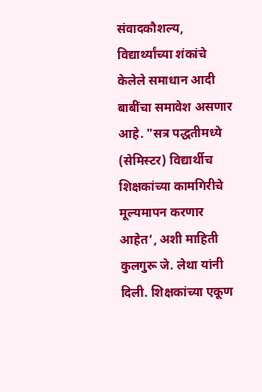संवादकौशल्य, विद्यार्थ्यांच्या शंकांचे केलेले समाधान आदी बाबींचा समावेश असणार आहे. "सत्र पद्धतीमध्ये (सेमिस्टर) विद्यार्थीच शिक्षकांच्या कामगिरीचे मूल्यमापन करणार आहेत‘, अशी माहिती कुलगुरू जे. लेथा यांनी दिली. शिक्षकांच्या एकूण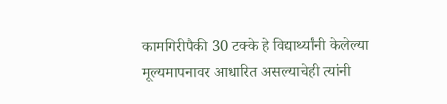कामगिरीपैकी 30 टक्के हे विद्यार्थ्यांनी केलेल्या मूल्यमापनावर आधारित असल्याचेही त्यांनी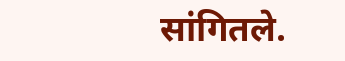सांगितले.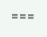===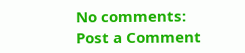No comments:
Post a Comment